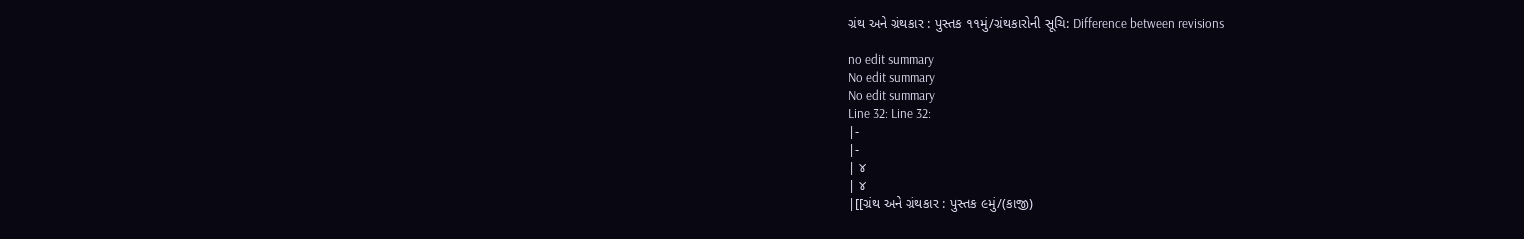ગ્રંથ અને ગ્રંથકાર : પુસ્તક ૧૧મું/ગ્રંથકારોની સૂચિ: Difference between revisions

no edit summary
No edit summary
No edit summary
Line 32: Line 32:
|-
|-
| ૪
| ૪
|[[ગ્રંથ અને ગ્રંથકાર : પુસ્તક ૯મું/(કાજી)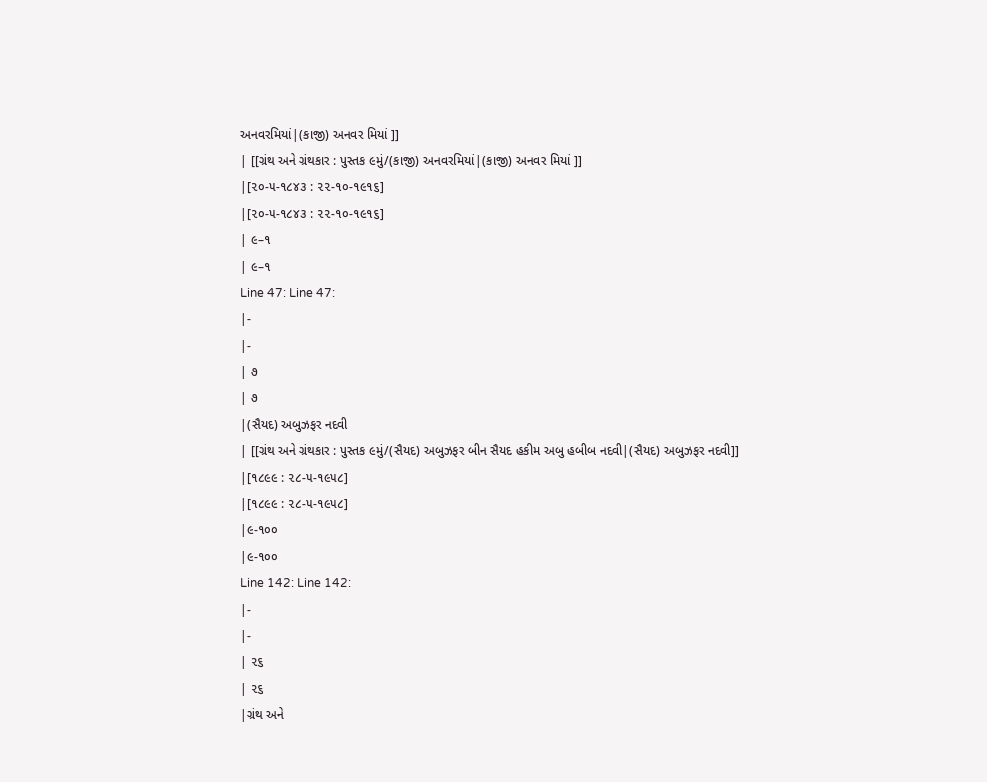અનવરમિયાં|(કાજી) અનવર મિયાં ]]
| [[ગ્રંથ અને ગ્રંથકાર : પુસ્તક ૯મું/(કાજી) અનવરમિયાં|(કાજી) અનવર મિયાં ]]
|[૨૦-૫-૧૮૪૩ : ૨૨-૧૦-૧૯૧૬]
|[૨૦-૫-૧૮૪૩ : ૨૨-૧૦-૧૯૧૬]
| ૯–૧
| ૯–૧
Line 47: Line 47:
|-
|-
| ૭
| ૭
|(સૈયદ) અબુઝફર નદવી
| [[ગ્રંથ અને ગ્રંથકાર : પુસ્તક ૯મું/(સૈયદ) અબુઝફર બીન સૈયદ હકીમ અબુ હબીબ નદવી|(સૈયદ) અબુઝફર નદવી]]
|[૧૮૯૯ : ૨૮-૫-૧૯૫૮]
|[૧૮૯૯ : ૨૮-૫-૧૯૫૮]
|૯-૧૦૦
|૯-૧૦૦
Line 142: Line 142:
|-
|-
| ૨૬
| ૨૬
|ગ્રંથ અને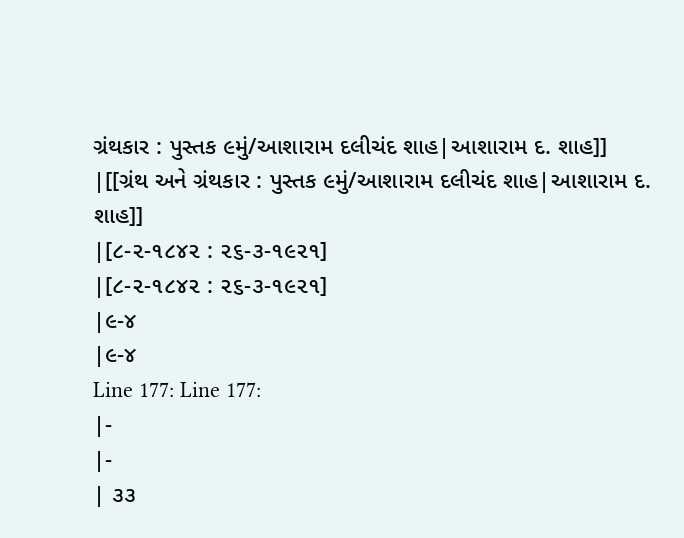ગ્રંથકાર : પુસ્તક ૯મું/આશારામ દલીચંદ શાહ|આશારામ દ. શાહ]]
|[[ગ્રંથ અને ગ્રંથકાર : પુસ્તક ૯મું/આશારામ દલીચંદ શાહ|આશારામ દ. શાહ]]
|[૮-૨-૧૮૪૨ : ૨૬-૩-૧૯૨૧]
|[૮-૨-૧૮૪૨ : ૨૬-૩-૧૯૨૧]
|૯-૪
|૯-૪
Line 177: Line 177:
|-
|-
| ૩૩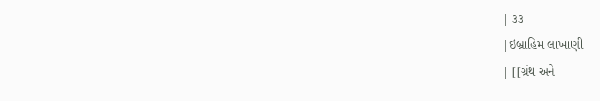| ૩૩
|ઇબ્રાહિમ લાખાણી
| [[ગ્રંથ અને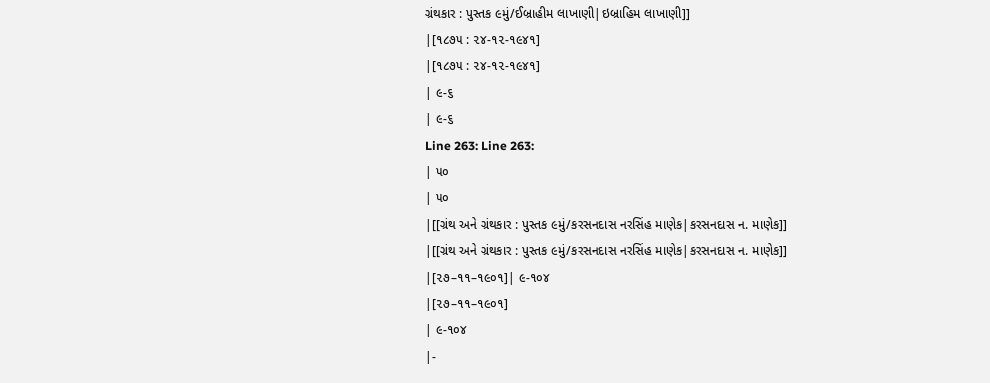ગ્રંથકાર : પુસ્તક ૯મું/ઈબ્રાહીમ લાખાણી|ઇબ્રાહિમ લાખાણી]]
|[૧૮૭૫ : ૨૪-૧૨-૧૯૪૧]
|[૧૮૭૫ : ૨૪-૧૨-૧૯૪૧]
| ૯-૬
| ૯-૬
Line 263: Line 263:
| ૫૦
| ૫૦
|[[ગ્રંથ અને ગ્રંથકાર : પુસ્તક ૯મું/કરસનદાસ નરસિંહ માણેક|કરસનદાસ ન. માણેક]]
|[[ગ્રંથ અને ગ્રંથકાર : પુસ્તક ૯મું/કરસનદાસ નરસિંહ માણેક|કરસનદાસ ન. માણેક]]
|[૨૭–૧૧–૧૯૦૧]| ૯-૧૦૪
|[૨૭–૧૧–૧૯૦૧]
| ૯-૧૦૪
|-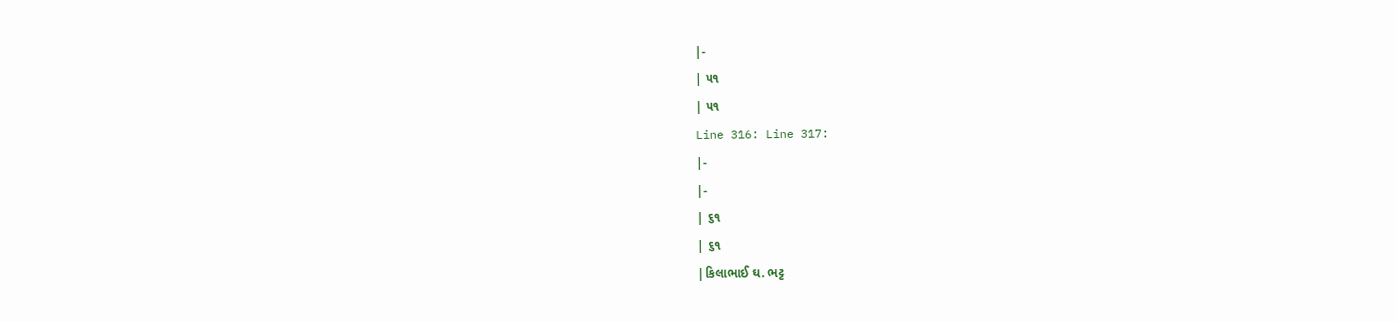|-
| ૫૧
| ૫૧
Line 316: Line 317:
|-
|-
| ૬૧
| ૬૧
|કિલાભાઈ ઘ. ભટ્ટ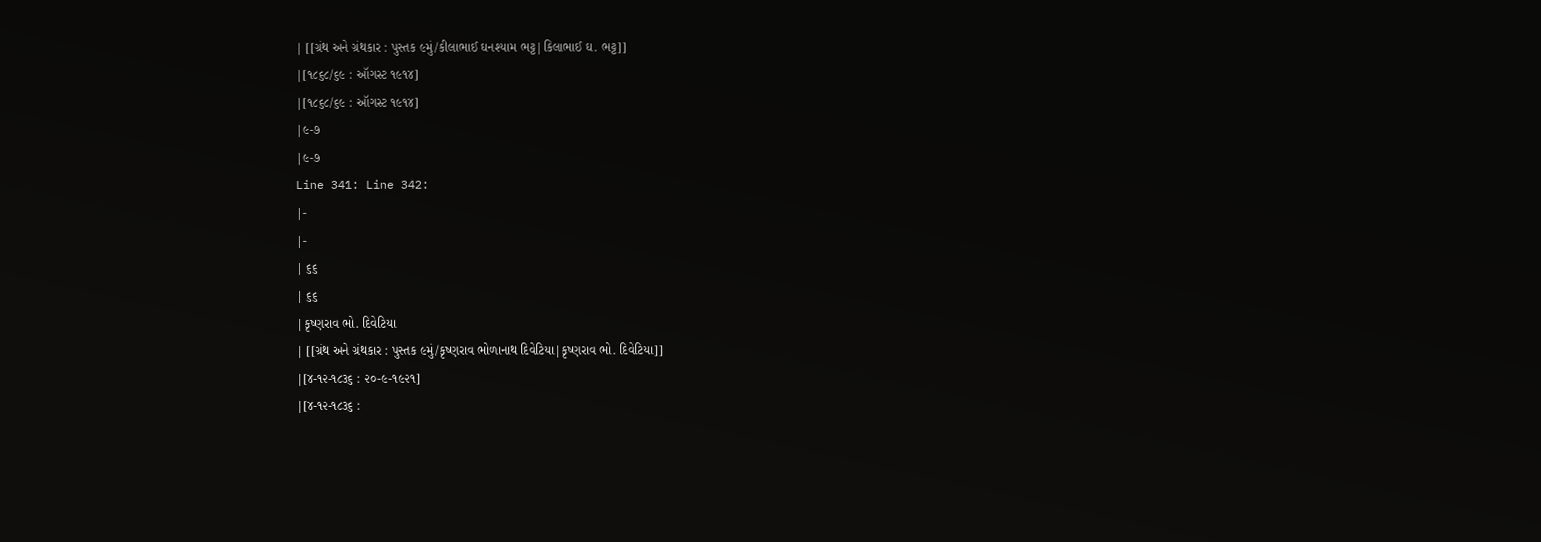| [[ગ્રંથ અને ગ્રંથકાર : પુસ્તક ૯મું/કીલાભાઈ ઘનશ્યામ ભટ્ટ|કિલાભાઈ ઘ. ભટ્ટ]]
|[૧૮૬૮/૬૯ : ઑગસ્ટ ૧૯૧૪]
|[૧૮૬૮/૬૯ : ઑગસ્ટ ૧૯૧૪]
|૯-૭
|૯-૭
Line 341: Line 342:
|-
|-
| ૬૬
| ૬૬
|કૃષ્ણરાવ ભો. દિવેટિયા
| [[ગ્રંથ અને ગ્રંથકાર : પુસ્તક ૯મું/કૃષ્ણરાવ ભોળાનાથ દિવેટિયા|કૃષ્ણરાવ ભો. દિવેટિયા]]
|[૪-૧૨-૧૮૩૬ : ૨૦-૯-૧૯૨૧]
|[૪-૧૨-૧૮૩૬ :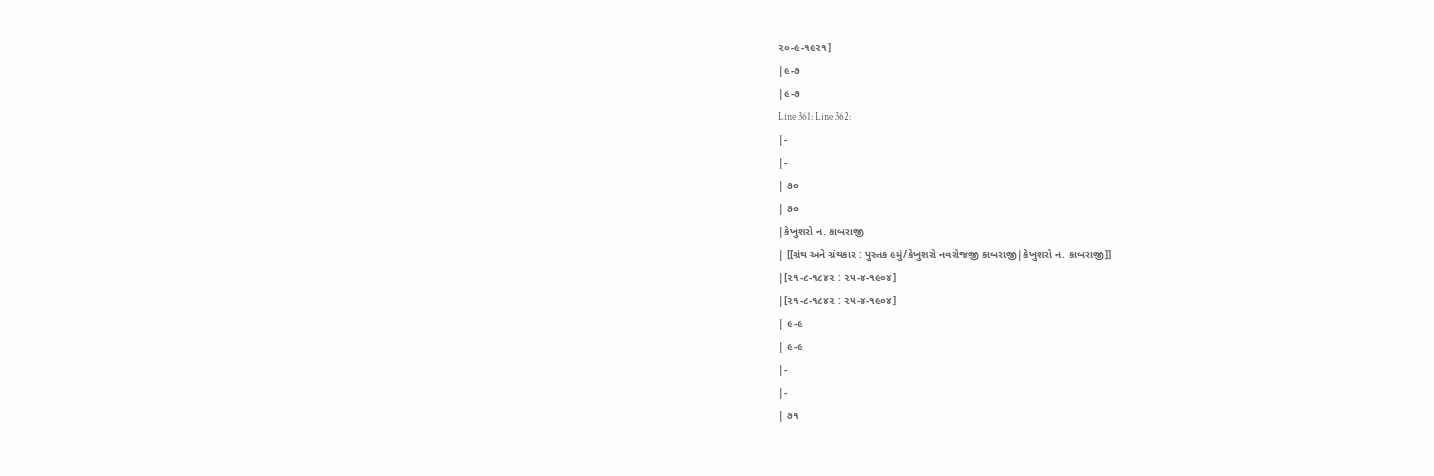૨૦-૯-૧૯૨૧]
|૯-૭
|૯-૭
Line 361: Line 362:
|-
|-
| ૭૦
| ૭૦
|કેખુશરો ન. કાબરાજી
| [[ગ્રંથ અને ગ્રંથકાર : પુસ્તક ૯મું/કેખુશરો નવરોજજી કાબરાજી|કેખુશરો ન. કાબરાજી]]
|[૨૧-૮-૧૮૪૨ : ૨૫-૪-૧૯૦૪]
|[૨૧-૮-૧૮૪૨ : ૨૫-૪-૧૯૦૪]
| ૯-૯
| ૯-૯
|-
|-
| ૭૧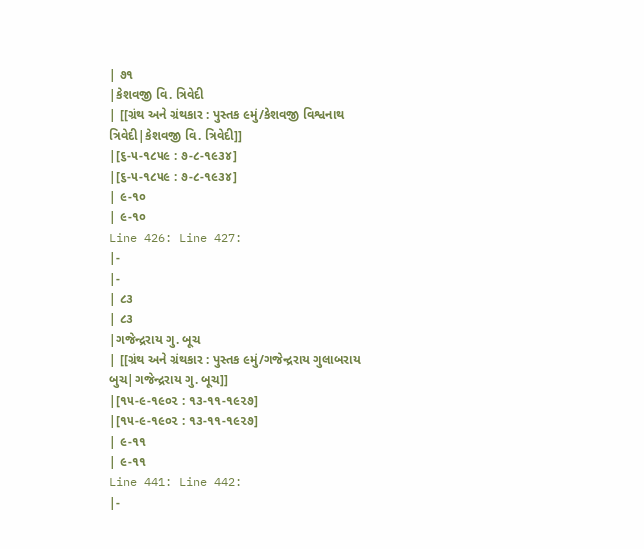| ૭૧
|કેશવજી વિ. ત્રિવેદી
| [[ગ્રંથ અને ગ્રંથકાર : પુસ્તક ૯મું/કેશવજી વિશ્વનાથ ત્રિવેદી|કેશવજી વિ. ત્રિવેદી]]
|[૬-૫-૧૮૫૯ : ૭-૮-૧૯૩૪]
|[૬-૫-૧૮૫૯ : ૭-૮-૧૯૩૪]
| ૯-૧૦
| ૯-૧૦
Line 426: Line 427:
|-
|-
| ૮૩
| ૮૩
|ગજેન્દ્રરાય ગુ. બૂચ
| [[ગ્રંથ અને ગ્રંથકાર : પુસ્તક ૯મું/ગજેન્દ્રરાય ગુલાબરાય બુચ|ગજેન્દ્રરાય ગુ. બૂચ]]
|[૧૫-૯-૧૯૦૨ : ૧૩-૧૧-૧૯૨૭]
|[૧૫-૯-૧૯૦૨ : ૧૩-૧૧-૧૯૨૭]
| ૯-૧૧
| ૯-૧૧
Line 441: Line 442:
|-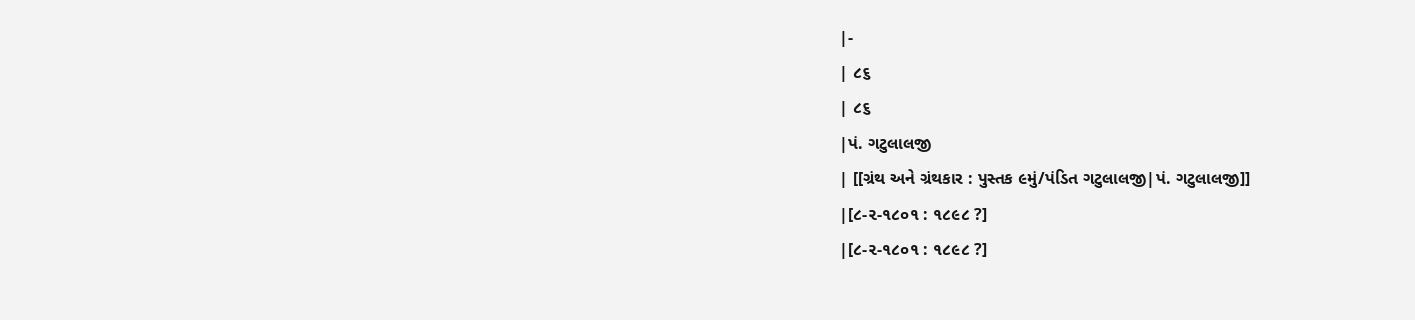|-
| ૮૬
| ૮૬
|પં. ગટુલાલજી
| [[ગ્રંથ અને ગ્રંથકાર : પુસ્તક ૯મું/પંડિત ગટુલાલજી|પં. ગટુલાલજી]]
|[૮-૨-૧૮૦૧ : ૧૮૯૮ ?]
|[૮-૨-૧૮૦૧ : ૧૮૯૮ ?]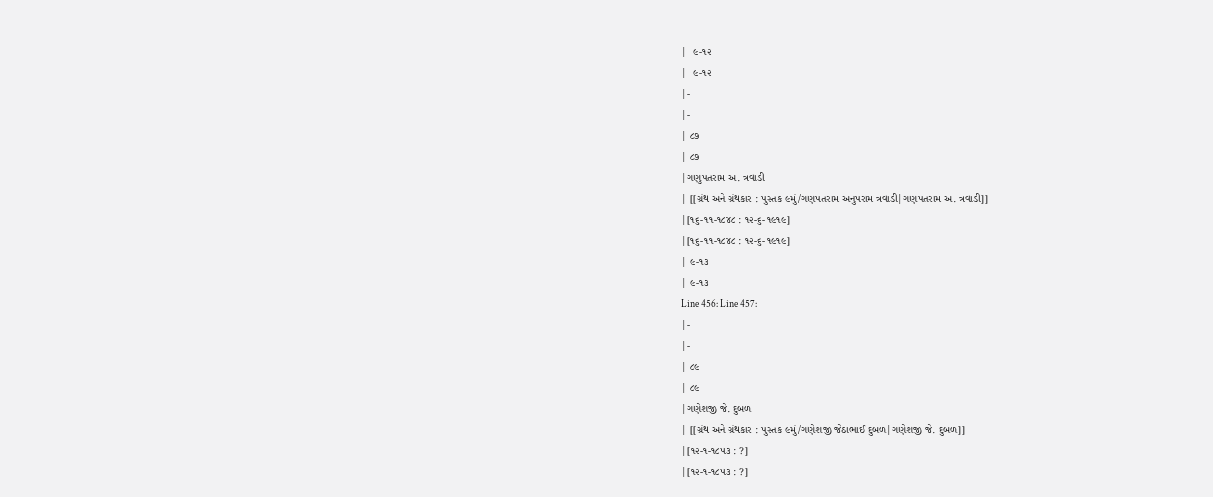|  ૯-૧૨
|  ૯-૧૨
|-
|-
| ૮૭
| ૮૭
|ગણુપતરામ અ. ત્રવાડી
| [[ગ્રંથ અને ગ્રંથકાર : પુસ્તક ૯મું/ગણપતરામ અનુપરામ ત્રવાડી|ગણપતરામ અ. ત્રવાડી]]
|[૧૬-૧૧-૧૮૪૮ : ૧૨-૬-૧૯૧૯]
|[૧૬-૧૧-૧૮૪૮ : ૧૨-૬-૧૯૧૯]
| ૯-૧૩
| ૯-૧૩
Line 456: Line 457:
|-
|-
| ૮૯
| ૮૯
|ગણેશજી જે. દુબળ
| [[ગ્રંથ અને ગ્રંથકાર : પુસ્તક ૯મું/ગણેશજી જેઠાભાઈ દુબળ|ગણેશજી જે. દુબળ]]
|[૧૨-૧-૧૮૫૩ : ?]
|[૧૨-૧-૧૮૫૩ : ?]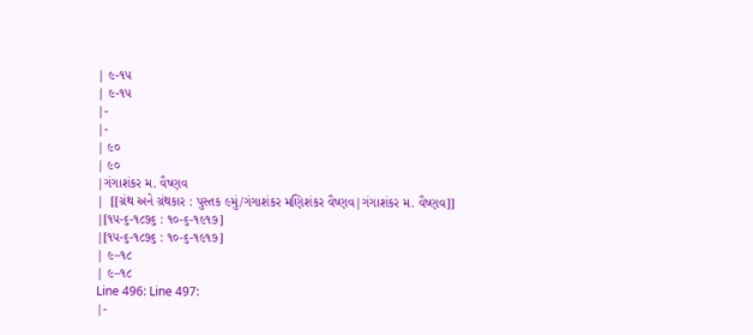| ૯-૧૫
| ૯-૧૫
|-
|-
| ૯૦
| ૯૦
|ગંગાશંકર મ. વૈષ્ણવ
|  [[ગ્રંથ અને ગ્રંથકાર : પુસ્તક ૯મું/ગંગાશંકર મણિશંકર વૈષ્ણવ|ગંગાશંકર મ. વૈષ્ણવ]]
|[૧૫-૬-૧૮૭૬ : ૧૦-૬-૧૯૧૭]
|[૧૫-૬-૧૮૭૬ : ૧૦-૬-૧૯૧૭]
| ૯–૧૮
| ૯–૧૮
Line 496: Line 497:
|-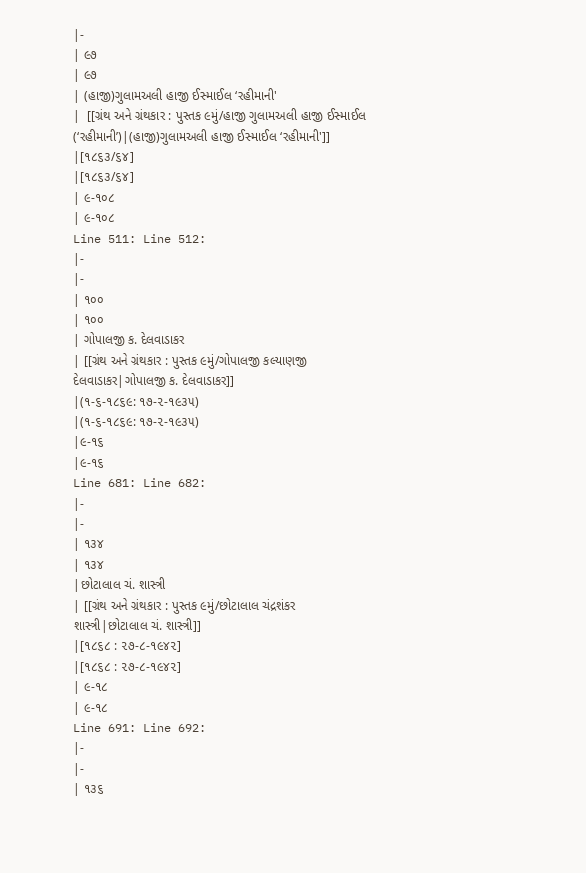|-
| ૯૭
| ૯૭
| (હાજી)ગુલામઅલી હાજી ઈસ્માઈલ ‘રહીમાની'
|  [[ગ્રંથ અને ગ્રંથકાર : પુસ્તક ૯મું/હાજી ગુલામઅલી હાજી ઈસ્માઈલ (‘રહીમાની’)|(હાજી)ગુલામઅલી હાજી ઈસ્માઈલ ‘રહીમાની']]
|[૧૮૬૩/૬૪]
|[૧૮૬૩/૬૪]
| ૯-૧૦૮
| ૯-૧૦૮
Line 511: Line 512:
|-
|-
| ૧૦૦
| ૧૦૦
| ગોપાલજી ક. દેલવાડાકર
| [[ગ્રંથ અને ગ્રંથકાર : પુસ્તક ૯મું/ગોપાલજી કલ્યાણજી દેલવાડાકર|ગોપાલજી ક. દેલવાડાકર]]
|(૧-૬-૧૮૬૯: ૧૭-૨-૧૯૩૫)
|(૧-૬-૧૮૬૯: ૧૭-૨-૧૯૩૫)
|૯-૧૬
|૯-૧૬
Line 681: Line 682:
|-
|-
| ૧૩૪
| ૧૩૪
|છોટાલાલ ચં. શાસ્ત્રી
| [[ગ્રંથ અને ગ્રંથકાર : પુસ્તક ૯મું/છોટાલાલ ચંદ્રશંકર શાસ્ત્રી|છોટાલાલ ચં. શાસ્ત્રી]]
|[૧૮૬૮ : ૨૭-૮-૧૯૪૨]
|[૧૮૬૮ : ૨૭-૮-૧૯૪૨]
| ૯-૧૮
| ૯-૧૮
Line 691: Line 692:
|-
|-
| ૧૩૬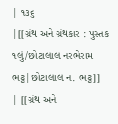| ૧૩૬
|[[ગ્રંથ અને ગ્રંથકાર : પુસ્તક ૧લું/છોટાલાલ નરભેરામ ભટ્ટ|છોટાલાલ ન. ભટ્ટ]]
| [[ગ્રંથ અને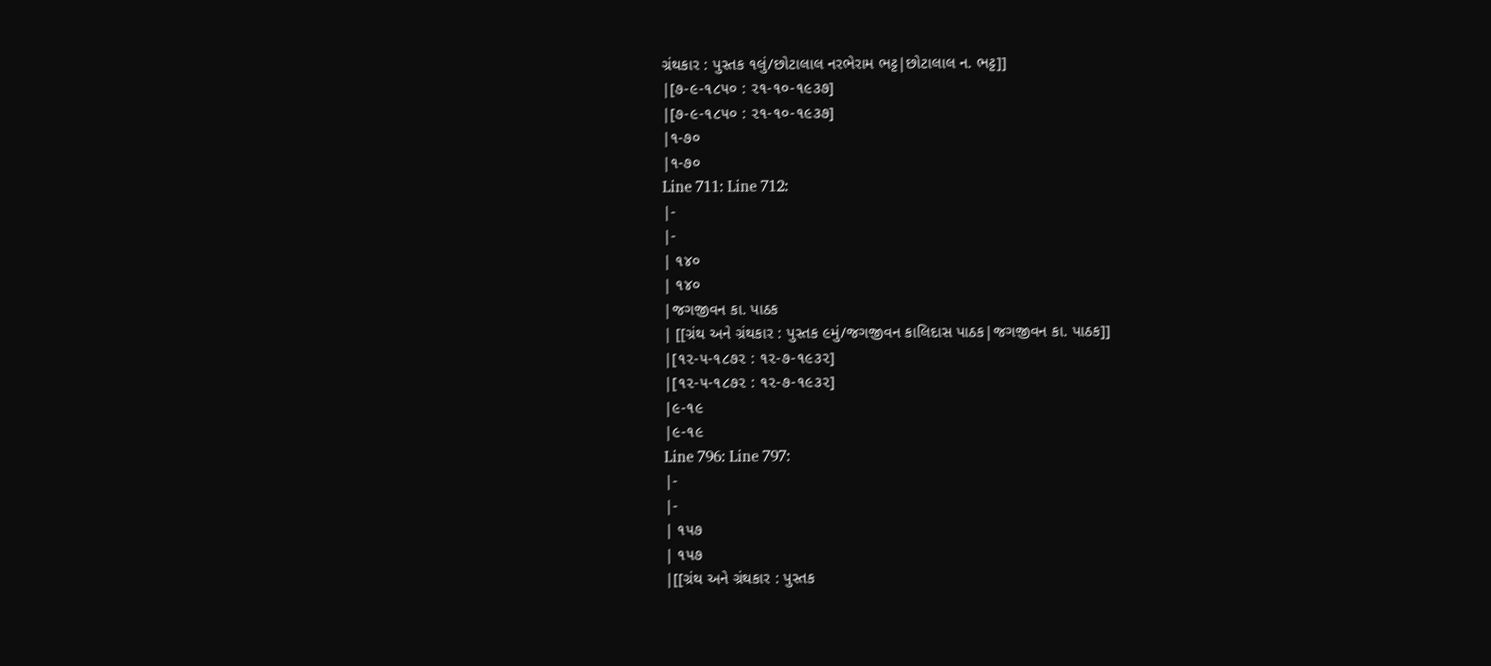ગ્રંથકાર : પુસ્તક ૧લું/છોટાલાલ નરભેરામ ભટ્ટ|છોટાલાલ ન. ભટ્ટ]]
|[૭-૯-૧૮૫૦ : ૨૧-૧૦-૧૯૩૭]
|[૭-૯-૧૮૫૦ : ૨૧-૧૦-૧૯૩૭]
|૧-૭૦
|૧-૭૦
Line 711: Line 712:
|-
|-
| ૧૪૦
| ૧૪૦
|જગજીવન કા. પાઠક
| [[ગ્રંથ અને ગ્રંથકાર : પુસ્તક ૯મું/જગજીવન કાલિદાસ પાઠક|જગજીવન કા. પાઠક]]
|[૧૨-૫-૧૮૭૨ : ૧૨-૭-૧૯૩૨]
|[૧૨-૫-૧૮૭૨ : ૧૨-૭-૧૯૩૨]
|૯-૧૯
|૯-૧૯
Line 796: Line 797:
|-
|-
| ૧૫૭
| ૧૫૭
|[[ગ્રંથ અને ગ્રંથકાર : પુસ્તક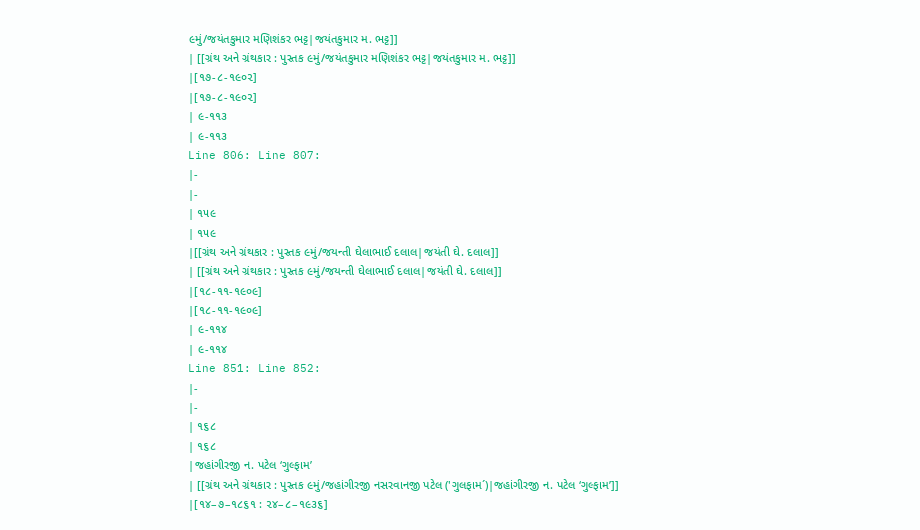૯મું/જયંતકુમાર મણિશંકર ભટ્ટ|જયંતકુમાર મ. ભટ્ટ]]
| [[ગ્રંથ અને ગ્રંથકાર : પુસ્તક ૯મું/જયંતકુમાર મણિશંકર ભટ્ટ|જયંતકુમાર મ. ભટ્ટ]]
|[૧૭-૮-૧૯૦૨]
|[૧૭-૮-૧૯૦૨]
| ૯-૧૧૩
| ૯-૧૧૩
Line 806: Line 807:
|-
|-
| ૧૫૯
| ૧૫૯
|[[ગ્રંથ અને ગ્રંથકાર : પુસ્તક ૯મું/જયન્તી ઘેલાભાઈ દલાલ|જયંતી ઘે. દલાલ]]
| [[ગ્રંથ અને ગ્રંથકાર : પુસ્તક ૯મું/જયન્તી ઘેલાભાઈ દલાલ|જયંતી ઘે. દલાલ]]
|[૧૮-૧૧-૧૯૦૯]
|[૧૮-૧૧-૧૯૦૯]
| ૯-૧૧૪
| ૯-૧૧૪
Line 851: Line 852:
|-
|-
| ૧૬૮
| ૧૬૮
|જહાંગીરજી ન. પટેલ ‘ગુલ્ફામ’
| [[ગ્રંથ અને ગ્રંથકાર : પુસ્તક ૯મું/જહાંગીરજી નસરવાનજી પટેલ ('ગુલફામ´)|જહાંગીરજી ન. પટેલ ‘ગુલ્ફામ’]]
|[૧૪–૭–૧૮૬૧ : ૨૪–૮–૧૯૩૬]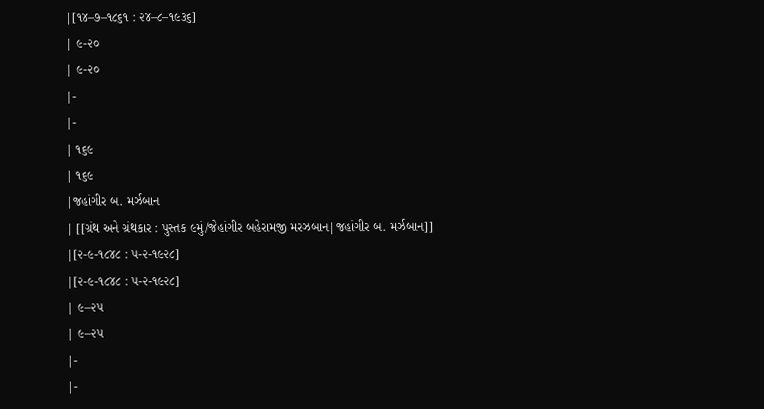|[૧૪–૭–૧૮૬૧ : ૨૪–૮–૧૯૩૬]
| ૯-૨૦
| ૯-૨૦
|-
|-
| ૧૬૯
| ૧૬૯
|જહાંગીર બ. મર્ઝબાન
| [[ગ્રંથ અને ગ્રંથકાર : પુસ્તક ૯મું/જેહાંગીર બહેરામજી મરઝબાન|જહાંગીર બ. મર્ઝબાન]]
|[૨-૯-૧૮૪૮ : ૫-૨-૧૯૨૮]
|[૨-૯-૧૮૪૮ : ૫-૨-૧૯૨૮]
| ૯–૨૫
| ૯–૨૫
|-
|-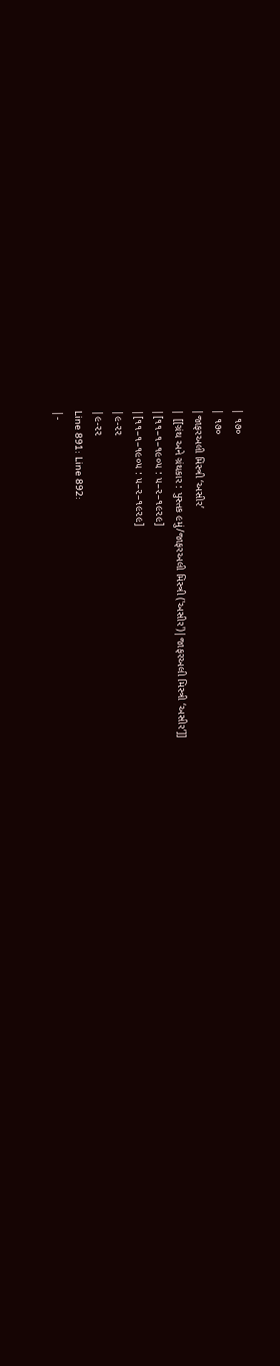| ૧૭૦
| ૧૭૦
|જાફરઅલી મિસ્ત્રી ‘અસીર’
| [[ગ્રંથ અને ગ્રંથકાર : પુસ્તક ૯મું/જાફરઅલી મિસ્ત્રી ('અસીર')|જાફરઅલી મિસ્ત્રી ‘અસીર’]]
|[૧૧–૧–૧૯૦૫ : ૫–૨–૧૯૨૯]
|[૧૧–૧–૧૯૦૫ : ૫–૨–૧૯૨૯]
|૯-૨૨
|૯-૨૨
Line 891: Line 892:
|-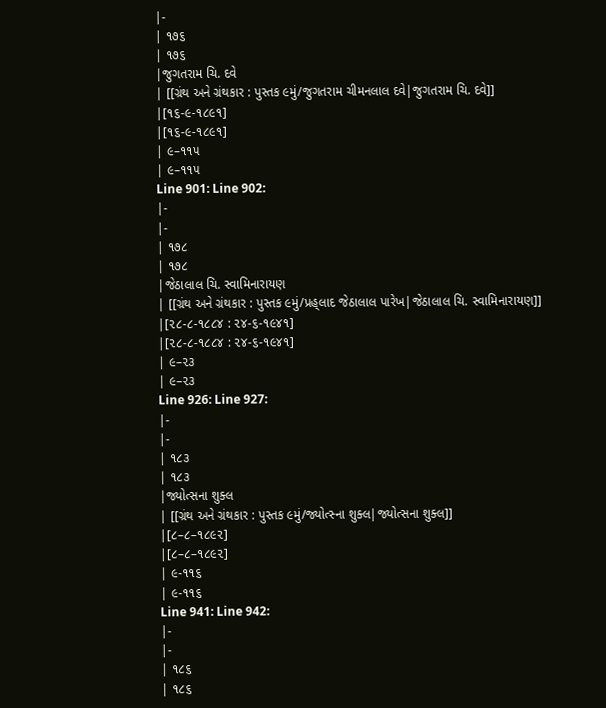|-
| ૧૭૬
| ૧૭૬
|જુગતરામ ચિ. દવે
| [[ગ્રંથ અને ગ્રંથકાર : પુસ્તક ૯મું/જુગતરામ ચીમનલાલ દવે|જુગતરામ ચિ. દવે]]
|[૧૬-૯-૧૮૯૧]
|[૧૬-૯-૧૮૯૧]
| ૯–૧૧૫
| ૯–૧૧૫
Line 901: Line 902:
|-
|-
| ૧૭૮
| ૧૭૮
|જેઠાલાલ ચિ. સ્વામિનારાયણ
| [[ગ્રંથ અને ગ્રંથકાર : પુસ્તક ૯મું/પ્રહ્‌લાદ જેઠાલાલ પારેખ|જેઠાલાલ ચિ. સ્વામિનારાયણ]]
|[૨૮-૮-૧૮૮૪ : ૨૪-૬-૧૯૪૧]
|[૨૮-૮-૧૮૮૪ : ૨૪-૬-૧૯૪૧]
| ૯–૨૩
| ૯–૨૩
Line 926: Line 927:
|-
|-
| ૧૮૩
| ૧૮૩
|જ્યોત્સના શુક્લ
| [[ગ્રંથ અને ગ્રંથકાર : પુસ્તક ૯મું/જ્યોત્સ્ના શુક્લ|જ્યોત્સના શુક્લ]]
|[૮–૮–૧૮૯૨]
|[૮–૮–૧૮૯૨]
| ૯-૧૧૬
| ૯-૧૧૬
Line 941: Line 942:
|-
|-
| ૧૮૬
| ૧૮૬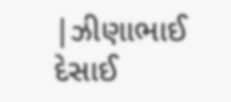|ઝીણાભાઈ દેસાઈ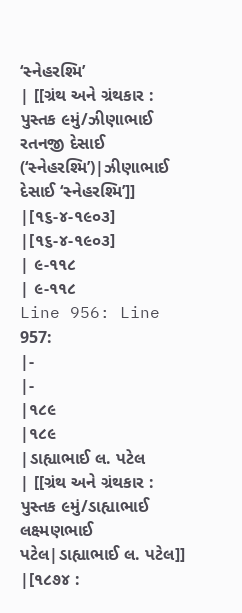‘સ્નેહરશ્મિ’
| [[ગ્રંથ અને ગ્રંથકાર : પુસ્તક ૯મું/ઝીણાભાઈ રતનજી દેસાઈ (‘સ્નેહરશ્મિ’)|ઝીણાભાઈ દેસાઈ ‘સ્નેહરશ્મિ’]]
|[૧૬-૪-૧૯૦૩]
|[૧૬-૪-૧૯૦૩]
| ૯-૧૧૮
| ૯-૧૧૮
Line 956: Line 957:
|-
|-
|૧૮૯
|૧૮૯
|ડાહ્યાભાઈ લ. પટેલ
| [[ગ્રંથ અને ગ્રંથકાર : પુસ્તક ૯મું/ડાહ્યાભાઈ લક્ષ્મણભાઈ પટેલ|ડાહ્યાભાઈ લ. પટેલ]]
|[૧૮૭૪ :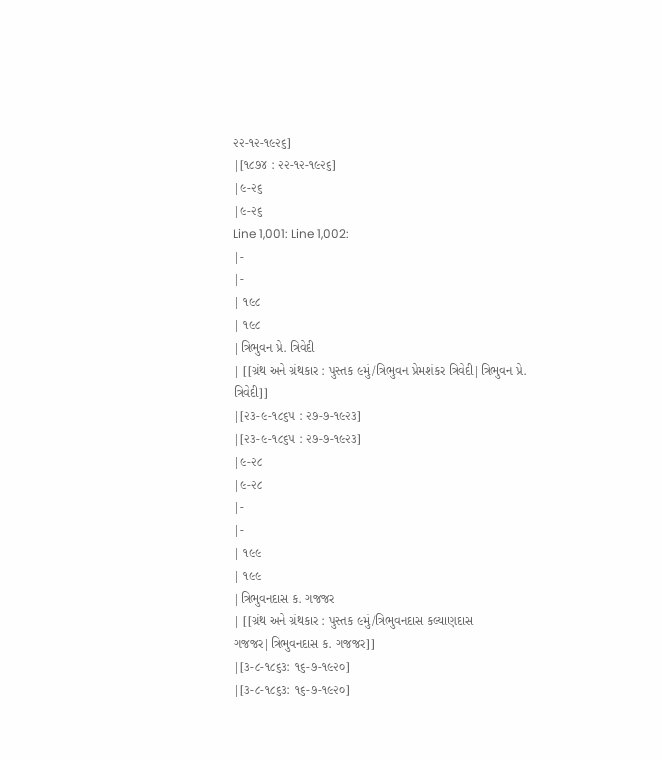૨૨-૧૨-૧૯૨૬]
|[૧૮૭૪ : ૨૨-૧૨-૧૯૨૬]
|૯-૨૬
|૯-૨૬
Line 1,001: Line 1,002:
|-
|-
| ૧૯૮
| ૧૯૮
|ત્રિભુવન પ્રે. ત્રિવેદી
| [[ગ્રંથ અને ગ્રંથકાર : પુસ્તક ૯મું/ત્રિભુવન પ્રેમશંકર ત્રિવેદી|ત્રિભુવન પ્રે. ત્રિવેદી]]
|[૨૩-૯-૧૮૬૫ : ૨૭-૭-૧૯૨૩]
|[૨૩-૯-૧૮૬૫ : ૨૭-૭-૧૯૨૩]
|૯-૨૮
|૯-૨૮
|-
|-
| ૧૯૯
| ૧૯૯
|ત્રિભુવનદાસ ક. ગજજર
| [[ગ્રંથ અને ગ્રંથકાર : પુસ્તક ૯મું/ત્રિભુવનદાસ કલ્યાણદાસ ગજજર|ત્રિભુવનદાસ ક. ગજજર]]
|[૩-૮-૧૮૬૩: ૧૬-૭-૧૯૨૦]
|[૩-૮-૧૮૬૩: ૧૬-૭-૧૯૨૦]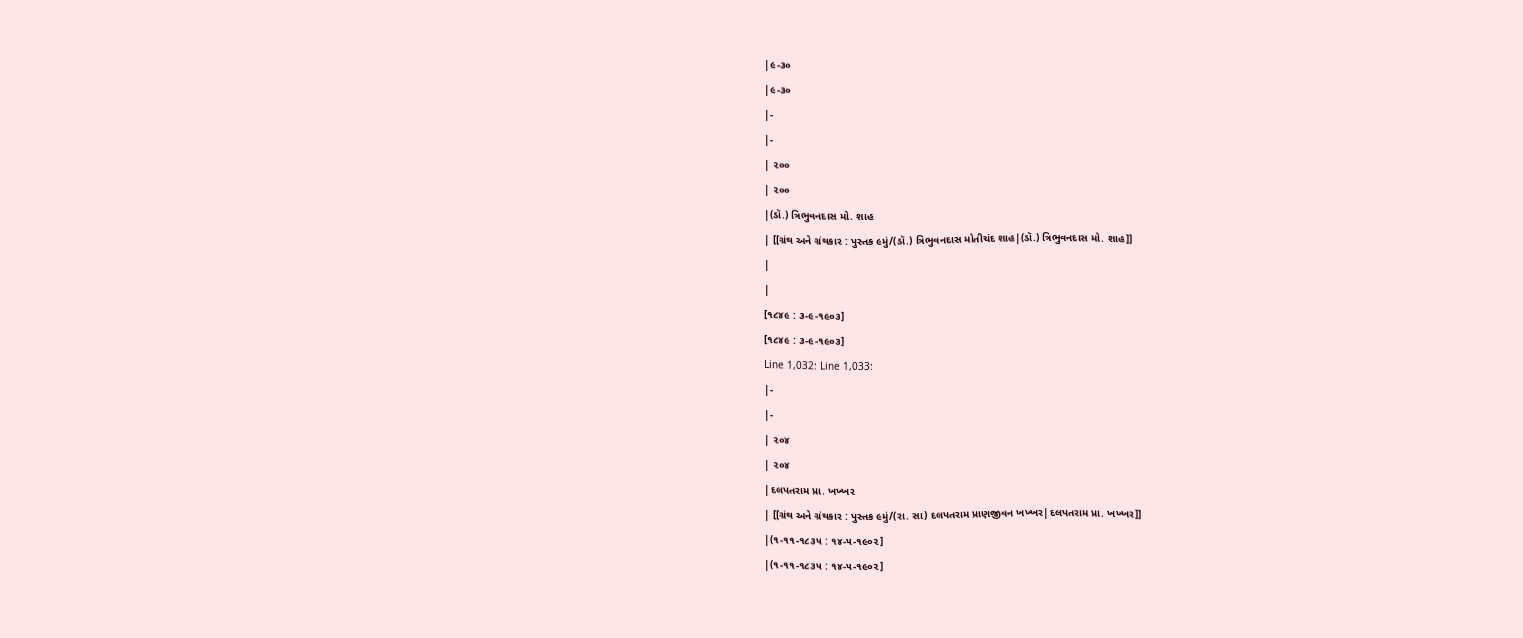|૯-૩૦
|૯-૩૦
|-
|-
| ૨૦૦
| ૨૦૦
|(ડૉ.) ત્રિભુવનદાસ મો. શાહ
| [[ગ્રંથ અને ગ્રંથકાર : પુસ્તક ૯મું/(ડૉ.) ત્રિભુવનદાસ મોતીચંદ શાહ|(ડૉ.) ત્રિભુવનદાસ મો. શાહ]]
|
|
[૧૮૪૯ : ૩-૯-૧૯૦૩]
[૧૮૪૯ : ૩-૯-૧૯૦૩]
Line 1,032: Line 1,033:
|-
|-
| ૨૦૪
| ૨૦૪
|દલપતરામ પ્રા. ખખ્ખર
| [[ગ્રંથ અને ગ્રંથકાર : પુસ્તક ૯મું/(રા. સા) દલપતરામ પ્રાણજીવન ખખ્ખર|દલપતરામ પ્રા. ખખ્ખર]]
|(૧-૧૧-૧૮૩૫ : ૧૪-૫-૧૯૦૨]
|(૧-૧૧-૧૮૩૫ : ૧૪-૫-૧૯૦૨]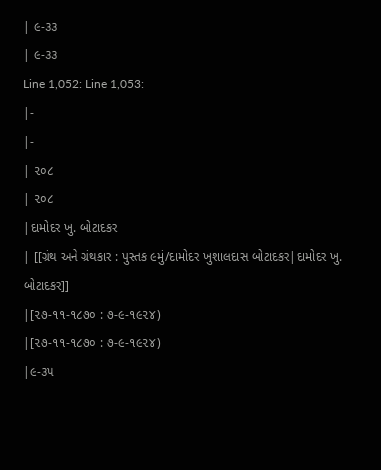| ૯-૩૩
| ૯-૩૩
Line 1,052: Line 1,053:
|-
|-
| ૨૦૮
| ૨૦૮
|દામોદર ખુ. બોટાદકર
| [[ગ્રંથ અને ગ્રંથકાર : પુસ્તક ૯મું/દામોદર ખુશાલદાસ બોટાદકર|દામોદર ખુ. બોટાદકર]]
|[૨૭-૧૧-૧૮૭૦ : ૭-૯-૧૯૨૪)
|[૨૭-૧૧-૧૮૭૦ : ૭-૯-૧૯૨૪)
|૯-૩૫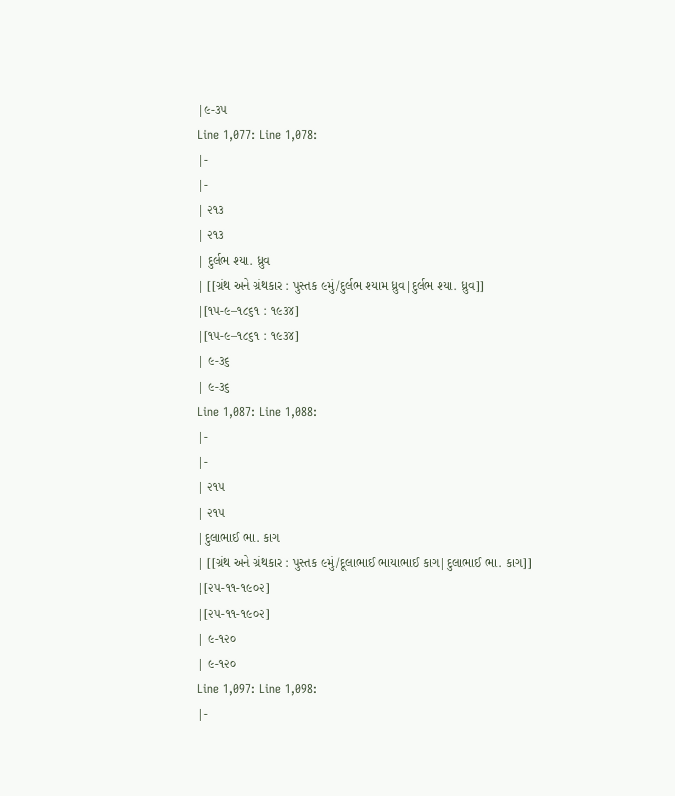|૯-૩૫
Line 1,077: Line 1,078:
|-
|-
| ૨૧૩
| ૨૧૩
| દુર્લભ શ્યા. ધ્રુવ
| [[ગ્રંથ અને ગ્રંથકાર : પુસ્તક ૯મું/દુર્લભ શ્યામ ધ્રુવ|દુર્લભ શ્યા. ધ્રુવ]]
|[૧૫-૯–૧૮૬૧ : ૧૯૩૪]
|[૧૫-૯–૧૮૬૧ : ૧૯૩૪]
| ૯-૩૬
| ૯-૩૬
Line 1,087: Line 1,088:
|-
|-
| ૨૧૫
| ૨૧૫
|દુલાભાઈ ભા. કાગ
| [[ગ્રંથ અને ગ્રંથકાર : પુસ્તક ૯મું/દૂલાભાઈ ભાયાભાઈ કાગ|દુલાભાઈ ભા. કાગ]]
|[૨૫-૧૧-૧૯૦૨]
|[૨૫-૧૧-૧૯૦૨]
| ૯-૧૨૦
| ૯-૧૨૦
Line 1,097: Line 1,098:
|-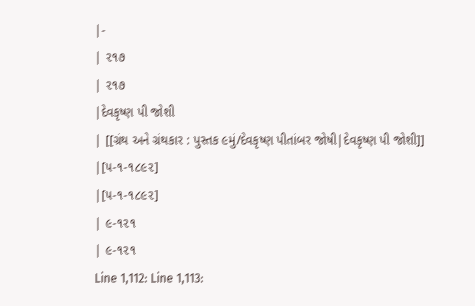|-
| ૨૧૭
| ૨૧૭
|દેવકૃષ્ણ પી જોશી
| [[ગ્રંથ અને ગ્રંથકાર : પુસ્તક ૯મું/દેવકૃષ્ણ પીતાંબર જોષી|દેવકૃષ્ણ પી જોશી]]
|[૫-૧-૧૮૯૨]
|[૫-૧-૧૮૯૨]
| ૯-૧૨૧
| ૯-૧૨૧
Line 1,112: Line 1,113: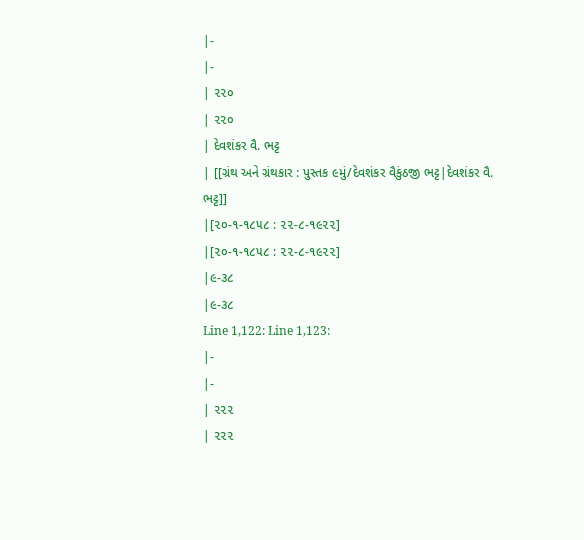|-
|-
| ૨૨૦
| ૨૨૦
| દેવશંકર વૈ. ભટ્ટ
| [[ગ્રંથ અને ગ્રંથકાર : પુસ્તક ૯મું/દેવશંકર વૈકુંઠજી ભટ્ટ|દેવશંકર વૈ. ભટ્ટ]]
|[૨૦-૧-૧૮૫૮ : ૨૨-૮-૧૯૨૨]
|[૨૦-૧-૧૮૫૮ : ૨૨-૮-૧૯૨૨]
|૯-૩૮
|૯-૩૮
Line 1,122: Line 1,123:
|-
|-
| ૨૨૨
| ૨૨૨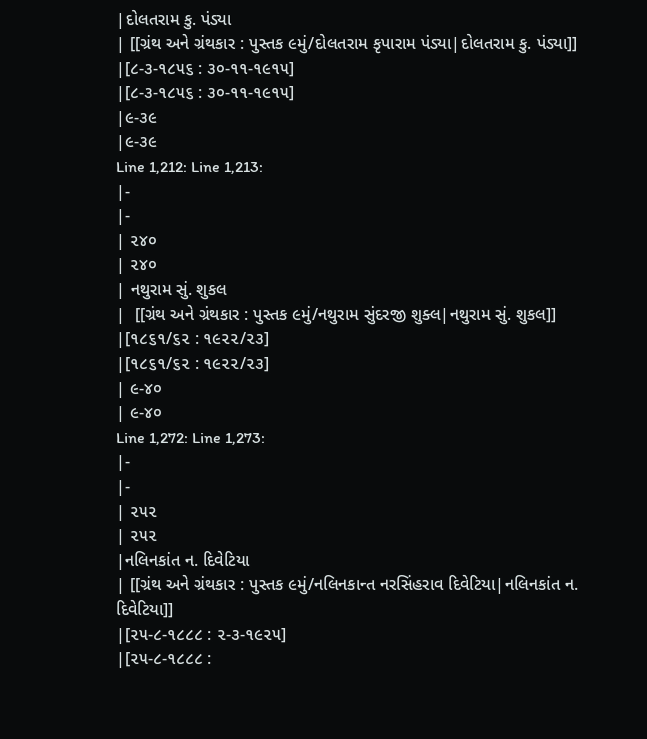|દોલતરામ કુ. પંડ્યા
| [[ગ્રંથ અને ગ્રંથકાર : પુસ્તક ૯મું/દોલતરામ કૃપારામ પંડ્યા|દોલતરામ કુ. પંડ્યા]]
|[૮-૩-૧૮૫૬ : ૩૦-૧૧-૧૯૧૫]
|[૮-૩-૧૮૫૬ : ૩૦-૧૧-૧૯૧૫]
|૯-૩૯
|૯-૩૯
Line 1,212: Line 1,213:
|-
|-
| ૨૪૦
| ૨૪૦
| નથુરામ સું. શુકલ
|  [[ગ્રંથ અને ગ્રંથકાર : પુસ્તક ૯મું/નથુરામ સુંદરજી શુક્લ|નથુરામ સું. શુકલ]]
|[૧૮૬૧/૬૨ : ૧૯૨૨/૨૩]
|[૧૮૬૧/૬૨ : ૧૯૨૨/૨૩]
| ૯-૪૦
| ૯-૪૦
Line 1,272: Line 1,273:
|-
|-
| ૨૫૨
| ૨૫૨
|નલિનકાંત ન. દિવેટિયા
| [[ગ્રંથ અને ગ્રંથકાર : પુસ્તક ૯મું/નલિનકાન્ત નરસિંહરાવ દિવેટિયા|નલિનકાંત ન. દિવેટિયા]]
|[૨૫-૮-૧૮૮૮ : ૨-૩-૧૯૨૫]
|[૨૫-૮-૧૮૮૮ :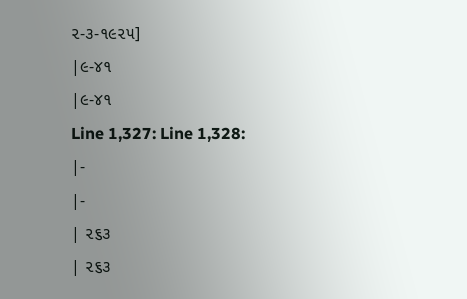૨-૩-૧૯૨૫]
|૯-૪૧
|૯-૪૧
Line 1,327: Line 1,328:
|-
|-
| ૨૬૩
| ૨૬૩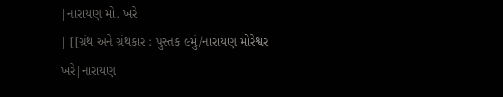|નારાયણ મો. ખરે
| [[ગ્રંથ અને ગ્રંથકાર : પુસ્તક ૯મું/નારાયણ મોરેશ્વર ખરે|નારાયણ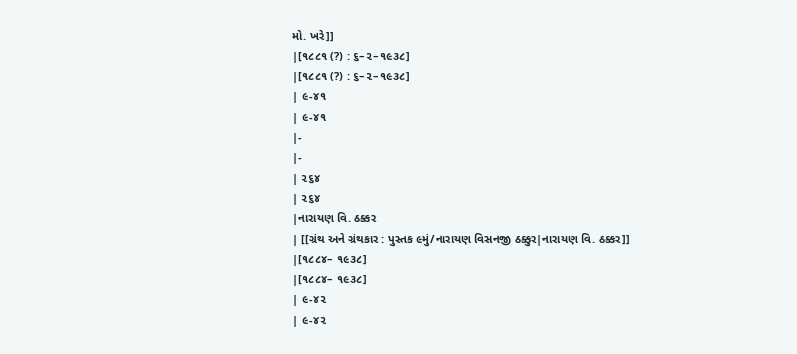મો. ખરે]]
|[૧૮૮૧ (?) : ૬–૨–૧૯૩૮]
|[૧૮૮૧ (?) : ૬–૨–૧૯૩૮]
| ૯-૪૧
| ૯-૪૧
|-
|-
| ૨૬૪
| ૨૬૪
|નારાયણ વિ. ઠક્કર
| [[ગ્રંથ અને ગ્રંથકાર : પુસ્તક ૯મું/નારાયણ વિસનજી ઠક્કુર|નારાયણ વિ. ઠક્કર]]
|[૧૮૮૪– ૧૯૩૮]
|[૧૮૮૪– ૧૯૩૮]
| ૯-૪૨
| ૯-૪૨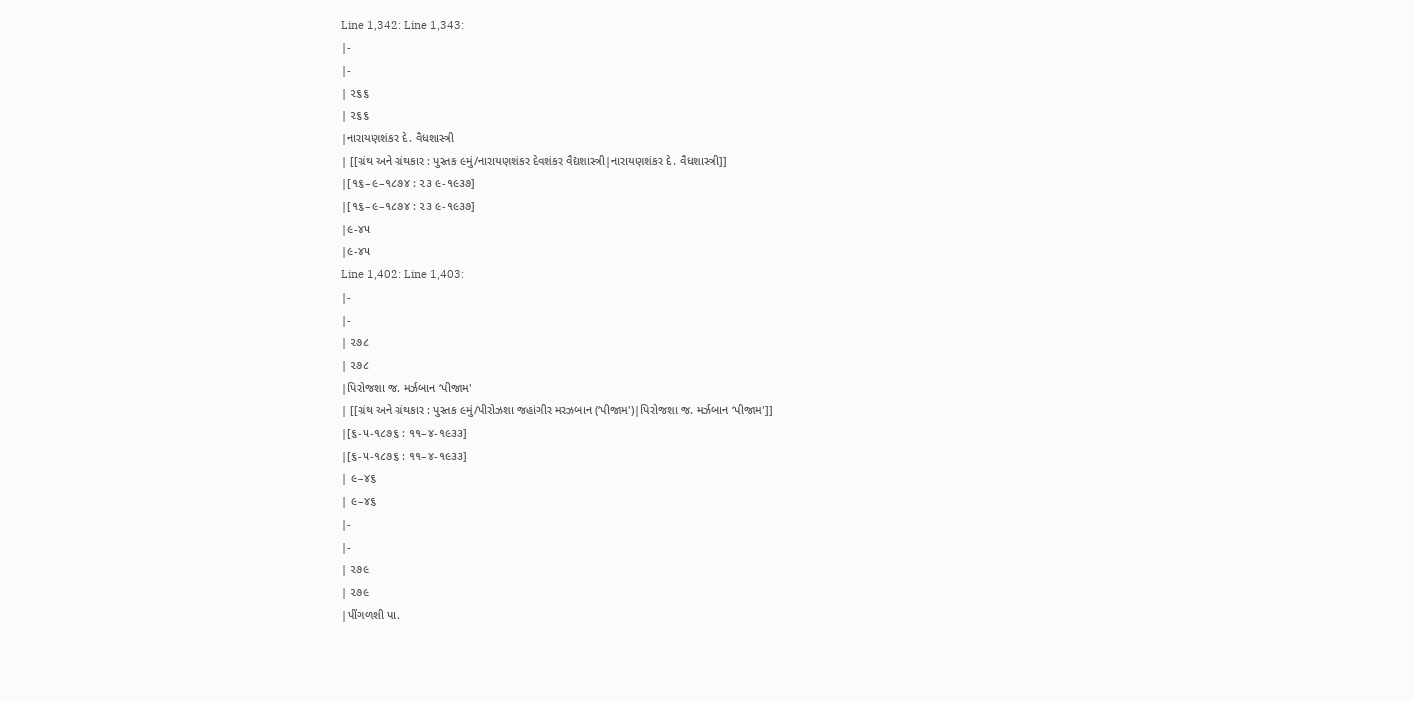Line 1,342: Line 1,343:
|-
|-
| ૨૬૬
| ૨૬૬
|નારાયણશંકર દે. વૈધશાસ્ત્રી
| [[ગ્રંથ અને ગ્રંથકાર : પુસ્તક ૯મું/નારાયણશંકર દેવશંકર વૈદ્યશાસ્ત્રી|નારાયણશંકર દે. વૈધશાસ્ત્રી]]
|[૧૬–૯–૧૮૭૪ : ૨૩ ૯-૧૯૩૭]
|[૧૬–૯–૧૮૭૪ : ૨૩ ૯-૧૯૩૭]
|૯-૪૫
|૯-૪૫
Line 1,402: Line 1,403:
|-
|-
| ૨૭૮
| ૨૭૮
|પિરોજશા જ. મર્ઝબાન ‘પીજામ'
| [[ગ્રંથ અને ગ્રંથકાર : પુસ્તક ૯મું/પીરોઝશા જહાંગીર મરઝબાન (‘પીજામ')|પિરોજશા જ. મર્ઝબાન ‘પીજામ']]
|[૬-૫-૧૮૭૬ : ૧૧–૪-૧૯૩૩]
|[૬-૫-૧૮૭૬ : ૧૧–૪-૧૯૩૩]
| ૯–૪૬
| ૯–૪૬
|-
|-
| ૨૭૯
| ૨૭૯
|પીંગળશી પા.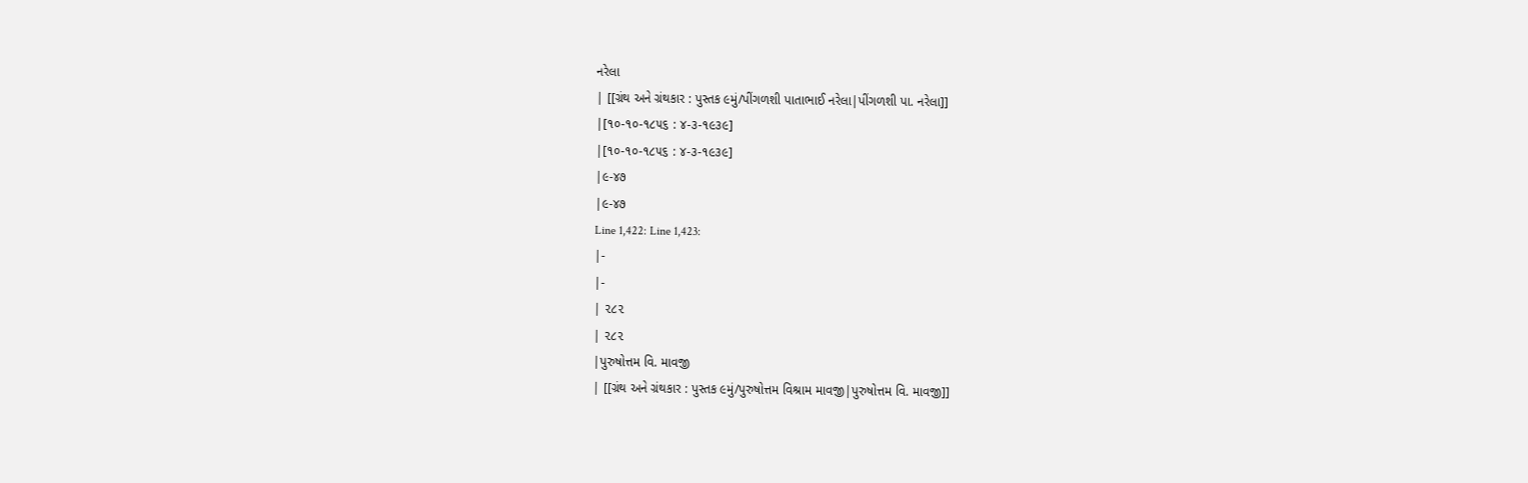નરેલા
| [[ગ્રંથ અને ગ્રંથકાર : પુસ્તક ૯મું/પીંગળશી પાતાભાઈ નરેલા|પીંગળશી પા. નરેલા]]
|[૧૦-૧૦-૧૮૫૬ : ૪-૩-૧૯૩૯]
|[૧૦-૧૦-૧૮૫૬ : ૪-૩-૧૯૩૯]
|૯-૪૭
|૯-૪૭
Line 1,422: Line 1,423:
|-
|-
| ૨૮૨
| ૨૮૨
|પુરુષોત્તમ વિ. માવજી
| [[ગ્રંથ અને ગ્રંથકાર : પુસ્તક ૯મું/પુરુષોત્તમ વિશ્રામ માવજી|પુરુષોત્તમ વિ. માવજી]]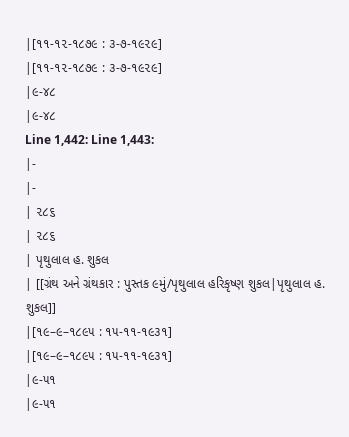|[૧૧-૧૨-૧૮૭૯ : ૩-૭-૧૯૨૯]
|[૧૧-૧૨-૧૮૭૯ : ૩-૭-૧૯૨૯]
|૯-૪૮
|૯-૪૮
Line 1,442: Line 1,443:
|-
|-
| ૨૮૬
| ૨૮૬
| પૃથુલાલ હ. શુકલ
| [[ગ્રંથ અને ગ્રંથકાર : પુસ્તક ૯મું/પૃથુલાલ હરિકૃષ્ણ શુકલ|પૃથુલાલ હ. શુકલ]]
|[૧૯–૯–૧૮૯૫ : ૧૫-૧૧-૧૯૩૧]
|[૧૯–૯–૧૮૯૫ : ૧૫-૧૧-૧૯૩૧]
|૯-૫૧
|૯-૫૧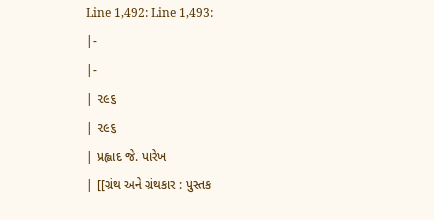Line 1,492: Line 1,493:
|-
|-
| ૨૯૬
| ૨૯૬
| પ્રહ્લાદ જે. પારેખ
| [[ગ્રંથ અને ગ્રંથકાર : પુસ્તક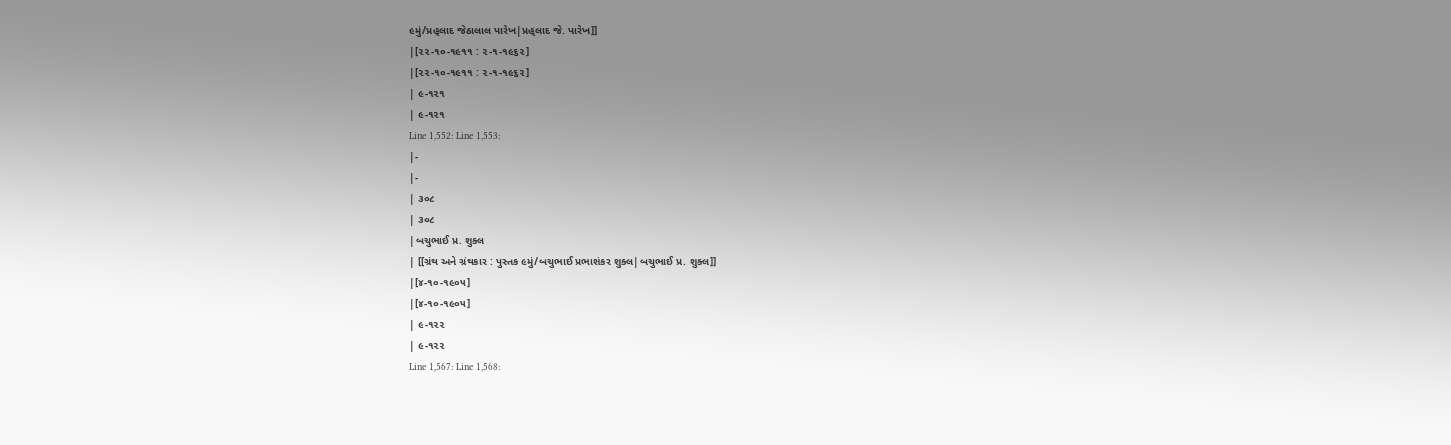૯મું/પ્રહ્‌લાદ જેઠાલાલ પારેખ|પ્રહ્‌લાદ જે. પારેખ]]
|[૨૨-૧૦-૧૯૧૧ : ૨-૧-૧૯૬૨]
|[૨૨-૧૦-૧૯૧૧ : ૨-૧-૧૯૬૨]
| ૯-૧૨૧
| ૯-૧૨૧
Line 1,552: Line 1,553:
|-
|-
| ૩૦૮
| ૩૦૮
|બચુભાઈ પ્ર. શુક્લ
| [[ગ્રંથ અને ગ્રંથકાર : પુસ્તક ૯મું/બચુભાઈ પ્રભાશંકર શુક્લ|બચુભાઈ પ્ર. શુક્લ]]
|[૪-૧૦-૧૯૦૫]
|[૪-૧૦-૧૯૦૫]
| ૯-૧૨૨
| ૯-૧૨૨
Line 1,567: Line 1,568: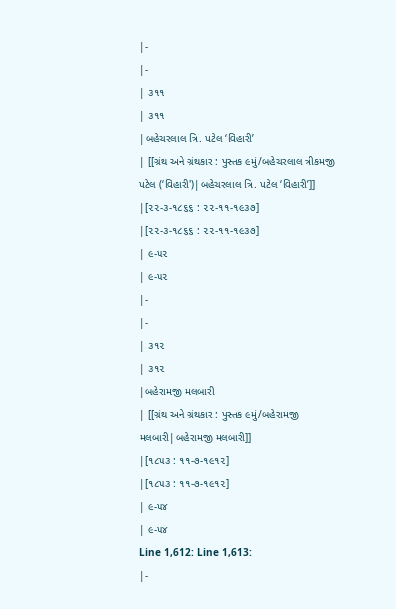|-
|-
| ૩૧૧
| ૩૧૧
|બહેચરલાલ ત્રિ. પટેલ ‘વિહારી’
| [[ગ્રંથ અને ગ્રંથકાર : પુસ્તક ૯મું/બહેચરલાલ ત્રીકમજી પટેલ (‘વિહારી')|બહેચરલાલ ત્રિ. પટેલ ‘વિહારી’]]
|[૨૨-૩-૧૮૬૬ : ૨૨-૧૧-૧૯૩૭]
|[૨૨-૩-૧૮૬૬ : ૨૨-૧૧-૧૯૩૭]
| ૯-૫૨
| ૯-૫૨
|-
|-
| ૩૧૨
| ૩૧૨
|બહેરામજી મલબારી
| [[ગ્રંથ અને ગ્રંથકાર : પુસ્તક ૯મું/બહેરામજી મલબારી|બહેરામજી મલબારી]]
|[૧૮૫૩ : ૧૧-૭-૧૯૧૨]
|[૧૮૫૩ : ૧૧-૭-૧૯૧૨]
| ૯-૫૪
| ૯-૫૪
Line 1,612: Line 1,613:
|-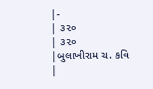|-
| ૩૨૦
| ૩૨૦
|બુલાખીરામ ચ. કવિ
|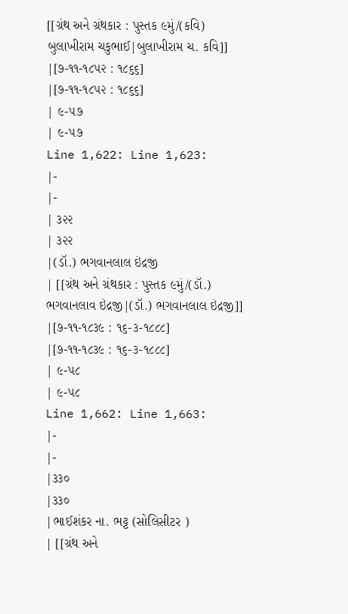[[ગ્રંથ અને ગ્રંથકાર : પુસ્તક ૯મું/(કવિ) બુલાખીરામ ચકુભાઈ|બુલાખીરામ ચ. કવિ]]
|[૭-૧૧-૧૮૫૨ : ૧૮૬૬]
|[૭-૧૧-૧૮૫૨ : ૧૮૬૬]
| ૯-૫૭
| ૯-૫૭
Line 1,622: Line 1,623:
|-
|-
| ૩૨૨
| ૩૨૨
|(ડૉ.) ભગવાનલાલ ઇંદ્રજી
| [[ગ્રંથ અને ગ્રંથકાર : પુસ્તક ૯મું/(ડૉ.) ભગવાનલાવ ઇંદ્રજી|(ડૉ.) ભગવાનલાલ ઇંદ્રજી]]
|[૭-૧૧-૧૮૩૯ : ૧૬-૩-૧૮૮૮]
|[૭-૧૧-૧૮૩૯ : ૧૬-૩-૧૮૮૮]
| ૯-૫૮
| ૯-૫૮
Line 1,662: Line 1,663:
|-
|-
|૩૩૦
|૩૩૦
|ભાઈશંકર ના. ભટ્ટ (સોલિસીટર )
| [[ગ્રંથ અને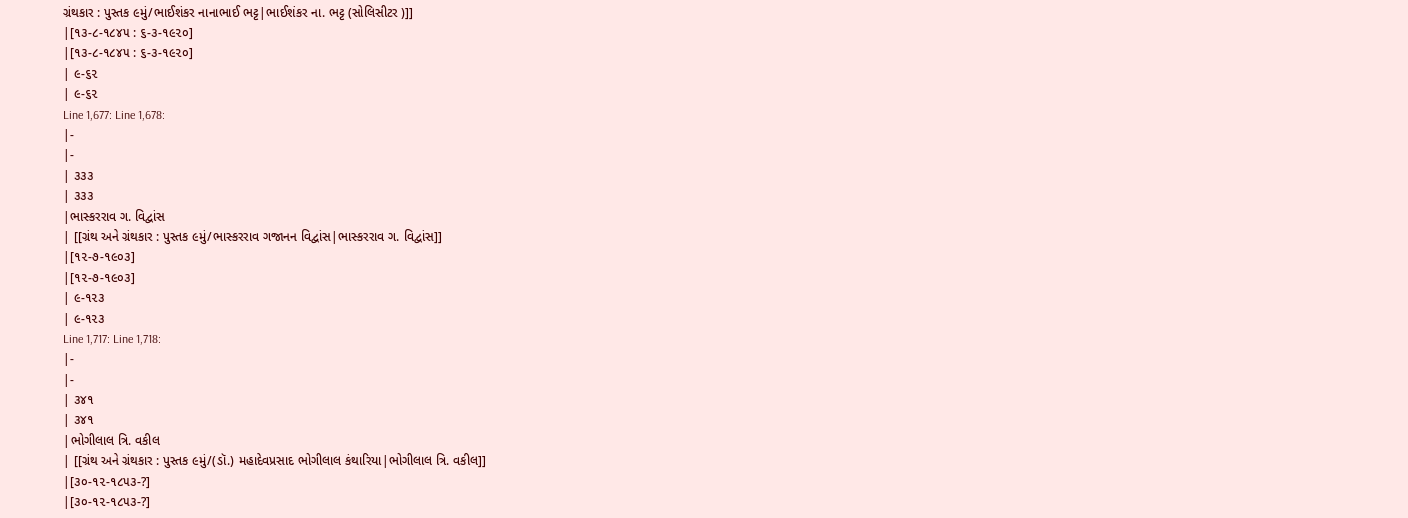ગ્રંથકાર : પુસ્તક ૯મું/ભાઈશંકર નાનાભાઈ ભટ્ટ|ભાઈશંકર ના. ભટ્ટ (સોલિસીટર )]]
|[૧૩-૮-૧૮૪૫ : ૬-૩-૧૯૨૦]
|[૧૩-૮-૧૮૪૫ : ૬-૩-૧૯૨૦]
| ૯-૬૨
| ૯-૬૨
Line 1,677: Line 1,678:
|-
|-
| ૩૩૩
| ૩૩૩
|ભાસ્કરરાવ ગ. વિદ્વાંસ
| [[ગ્રંથ અને ગ્રંથકાર : પુસ્તક ૯મું/ભાસ્કરરાવ ગજાનન વિદ્વાંસ|ભાસ્કરરાવ ગ. વિદ્વાંસ]]
|[૧૨-૭-૧૯૦૩]
|[૧૨-૭-૧૯૦૩]
| ૯-૧૨૩
| ૯-૧૨૩
Line 1,717: Line 1,718:
|-
|-
| ૩૪૧
| ૩૪૧
|ભોગીલાલ ત્રિ. વકીલ
| [[ગ્રંથ અને ગ્રંથકાર : પુસ્તક ૯મું/(ડૉ.) મહાદેવપ્રસાદ ભોગીલાલ કંથારિયા|ભોગીલાલ ત્રિ. વકીલ]]
|[૩૦-૧૨-૧૮૫૩-?]
|[૩૦-૧૨-૧૮૫૩-?]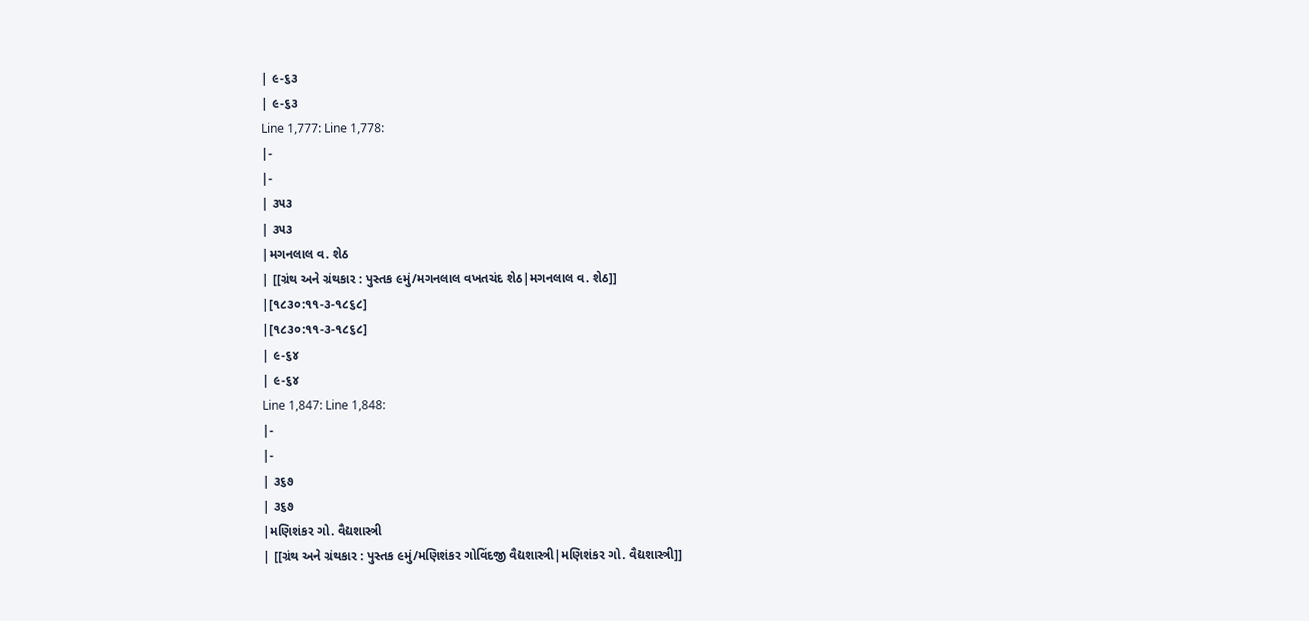| ૯-૬૩
| ૯-૬૩
Line 1,777: Line 1,778:
|-
|-
| ૩૫૩
| ૩૫૩
|મગનલાલ વ. શેઠ
| [[ગ્રંથ અને ગ્રંથકાર : પુસ્તક ૯મું/મગનલાલ વખતચંદ શેઠ|મગનલાલ વ. શેઠ]]
|[૧૮૩૦:૧૧-૩-૧૮૬૮]
|[૧૮૩૦:૧૧-૩-૧૮૬૮]
| ૯-૬૪
| ૯-૬૪
Line 1,847: Line 1,848:
|-
|-
| ૩૬૭
| ૩૬૭
|મણિશંકર ગો. વૈદ્યશાસ્ત્રી
| [[ગ્રંથ અને ગ્રંથકાર : પુસ્તક ૯મું/મણિશંકર ગોવિંદજી વૈદ્યશાસ્ત્રી|મણિશંકર ગો. વૈદ્યશાસ્ત્રી]]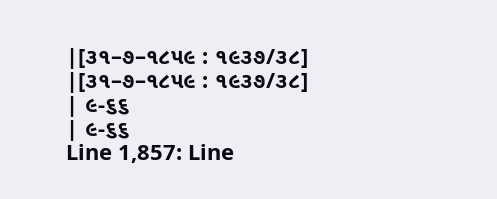|[૩૧–૭–૧૮૫૯ : ૧૯૩૭/૩૮]
|[૩૧–૭–૧૮૫૯ : ૧૯૩૭/૩૮]
| ૯-૬૬
| ૯-૬૬
Line 1,857: Line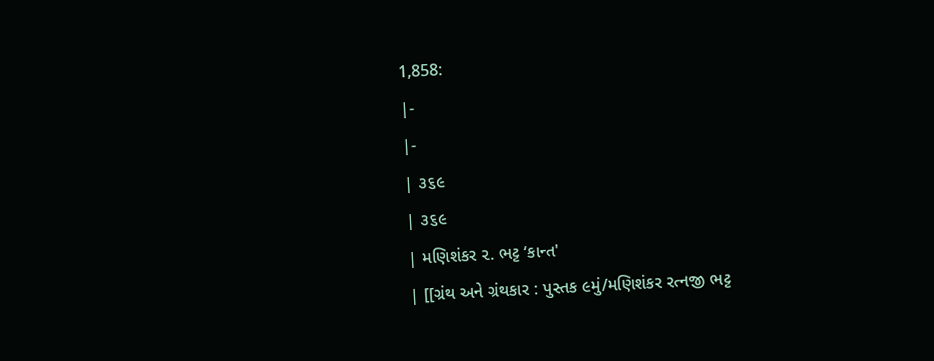1,858:
|-
|-
| ૩૬૯
| ૩૬૯
| મણિશંકર ૨. ભટ્ટ ‘કાન્ત'
| [[ગ્રંથ અને ગ્રંથકાર : પુસ્તક ૯મું/મણિશંકર રત્નજી ભટ્ટ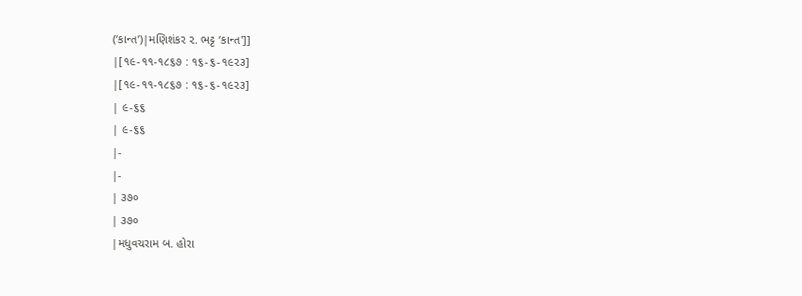(‘કાન્ત’)|મણિશંકર ૨. ભટ્ટ ‘કાન્ત']]
|[૧૯-૧૧-૧૮૬૭ : ૧૬-૬-૧૯૨૩]
|[૧૯-૧૧-૧૮૬૭ : ૧૬-૬-૧૯૨૩]
| ૯-૬૬
| ૯-૬૬
|-
|-
| ૩૭૦
| ૩૭૦
|મધુવચરામ બ. હોરા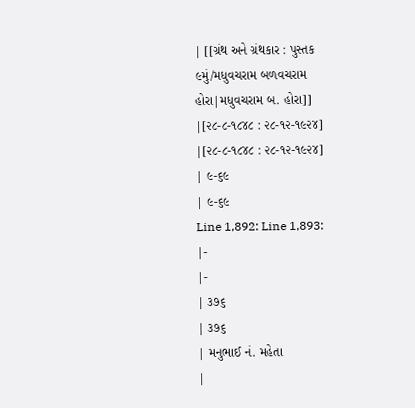| [[ગ્રંથ અને ગ્રંથકાર : પુસ્તક ૯મું/મધુવચરામ બળવચરામ હોરા|મધુવચરામ બ. હોરા]]
|[૨૮-૮-૧૮૪૮ : ૨૮-૧૨-૧૯૨૪]
|[૨૮-૮-૧૮૪૮ : ૨૮-૧૨-૧૯૨૪]
| ૯-૬૯
| ૯-૬૯
Line 1,892: Line 1,893:
|-
|-
| ૩૭૬
| ૩૭૬
| મનુભાઈ નં. મહેતા
|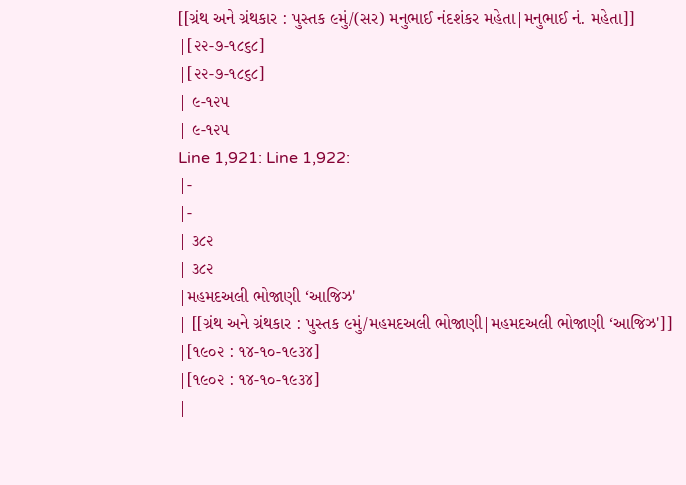[[ગ્રંથ અને ગ્રંથકાર : પુસ્તક ૯મું/(સર) મનુભાઈ નંદશંકર મહેતા|મનુભાઈ નં. મહેતા]]
|[૨૨-૭-૧૮૬૮]
|[૨૨-૭-૧૮૬૮]
| ૯-૧૨૫
| ૯-૧૨૫
Line 1,921: Line 1,922:
|-
|-
| ૩૮૨
| ૩૮૨
|મહમદઅલી ભોજાણી ‘આજિઝ'
| [[ગ્રંથ અને ગ્રંથકાર : પુસ્તક ૯મું/મહમદઅલી ભોજાણી|મહમદઅલી ભોજાણી ‘આજિઝ']]
|[૧૯૦૨ : ૧૪-૧૦-૧૯૩૪]
|[૧૯૦૨ : ૧૪-૧૦-૧૯૩૪]
|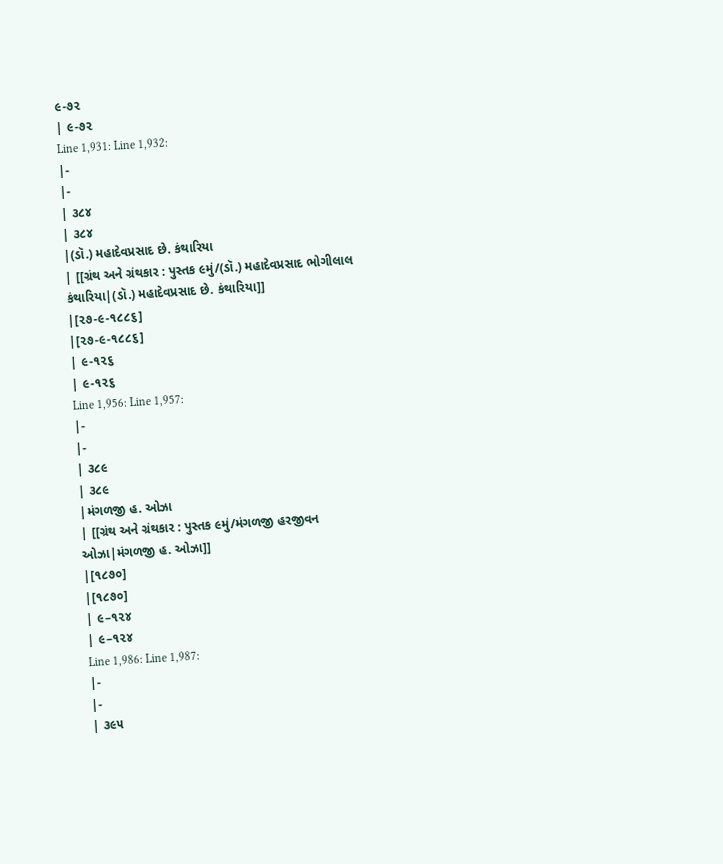૯-૭૨
| ૯-૭૨
Line 1,931: Line 1,932:
|-
|-
| ૩૮૪
| ૩૮૪
|(ડૉ.) મહાદેવપ્રસાદ છે. કંથારિયા
| [[ગ્રંથ અને ગ્રંથકાર : પુસ્તક ૯મું/(ડૉ.) મહાદેવપ્રસાદ ભોગીલાલ કંથારિયા|(ડૉ.) મહાદેવપ્રસાદ છે. કંથારિયા]]
|[૨૭-૯-૧૮૮૬]
|[૨૭-૯-૧૮૮૬]
| ૯-૧૨૬
| ૯-૧૨૬
Line 1,956: Line 1,957:
|-
|-
| ૩૮૯
| ૩૮૯
|મંગળજી હ. ઓઝા
| [[ગ્રંથ અને ગ્રંથકાર : પુસ્તક ૯મું/મંગળજી હરજીવન ઓઝા|મંગળજી હ. ઓઝા]]
|[૧૮૭૦]
|[૧૮૭૦]
| ૯–૧૨૪
| ૯–૧૨૪
Line 1,986: Line 1,987:
|-
|-
| ૩૯૫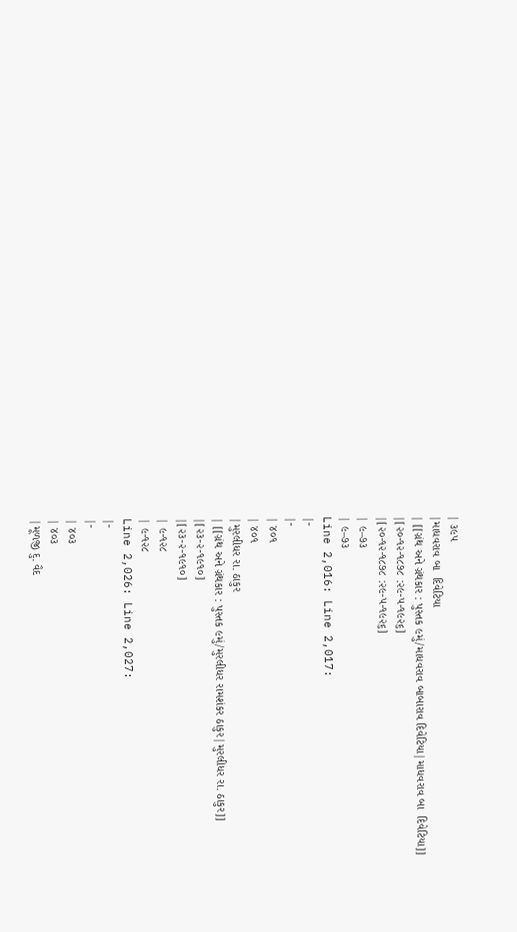| ૩૯૫
|માધવરાવ બા  દિવેટિયા
| [[ગ્રંથ અને ગ્રંથકાર : પુસ્તક ૯મું/માધવરાવ બાબારાવ દિવેટિયા|માધવરાવ બા  દિવેટિયા]]
|[૨૦-૧૨-૧૮૭૮ :૨૯-૫-૧૯૨૬]
|[૨૦-૧૨-૧૮૭૮ :૨૯-૫-૧૯૨૬]
| ૯–૭૩
| ૯–૭૩
Line 2,016: Line 2,017:
|-
|-
| ૪૦૧
| ૪૦૧
|મુરલીધર રા. ઠાકુર
| [[ગ્રંથ અને ગ્રંથકાર : પુસ્તક ૯મું/મુરલીધર રામશંકર ઠાકુર|મુરલીધર રા. ઠાકુર]]
|[૨૩-૨-૧૯૧૦]
|[૨૩-૨-૧૯૧૦]
| ૯-૧૨૮
| ૯-૧૨૮
Line 2,026: Line 2,027:
|-
|-
| ૪૦૩
| ૪૦૩
|મૂળજી દુ. વૈદ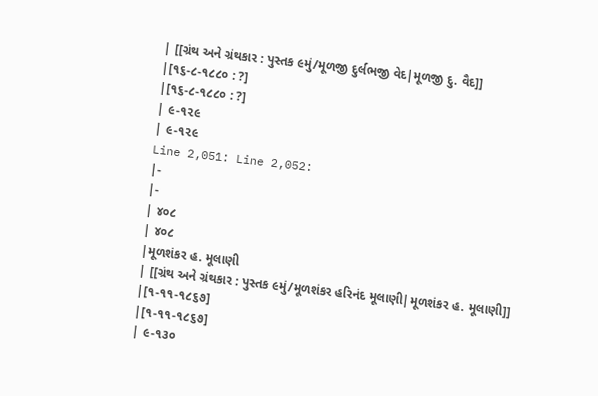| [[ગ્રંથ અને ગ્રંથકાર : પુસ્તક ૯મું/મૂળજી દુર્લભજી વેદ|મૂળજી દુ. વૈદ]]
|[૧૬-૮-૧૮૮૦ : ?]
|[૧૬-૮-૧૮૮૦ : ?]
| ૯-૧૨૯
| ૯-૧૨૯
Line 2,051: Line 2,052:
|-
|-
| ૪૦૮
| ૪૦૮
|મૂળશંકર હ. મૂલાણી
| [[ગ્રંથ અને ગ્રંથકાર : પુસ્તક ૯મું/મૂળશંકર હરિનંદ મૂલાણી|મૂળશંકર હ. મૂલાણી]]
|[૧-૧૧-૧૮૬૭]
|[૧-૧૧-૧૮૬૭]
| ૯-૧૩૦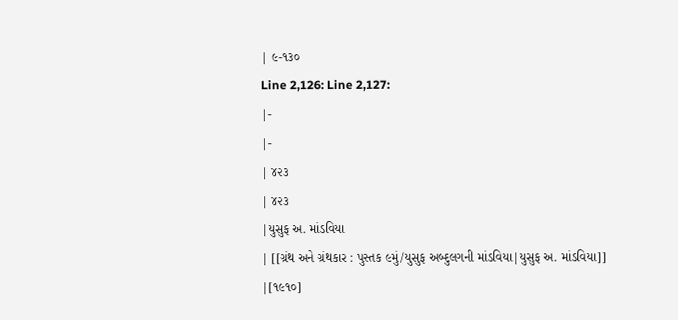| ૯-૧૩૦
Line 2,126: Line 2,127:
|-
|-
| ૪૨૩
| ૪૨૩
|યુસુફ અ. માંડવિયા
| [[ગ્રંથ અને ગ્રંથકાર : પુસ્તક ૯મું/યુસુફ અબ્દુલગની માંડવિયા|યુસુફ અ. માંડવિયા]]
|[૧૯૧૦]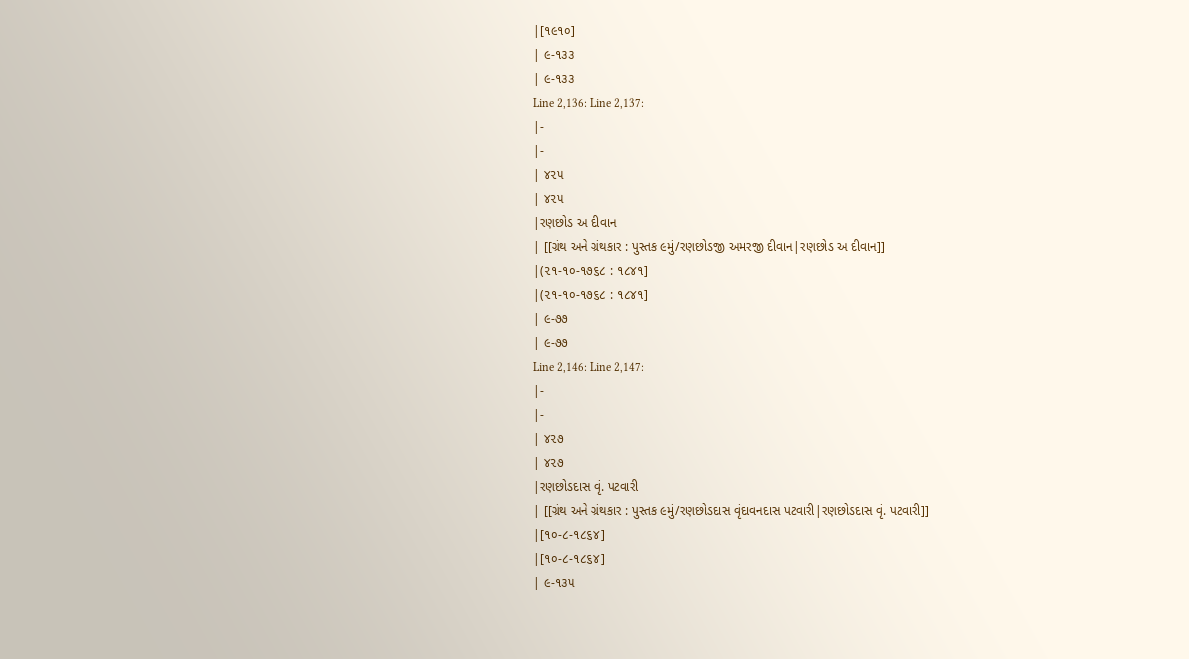|[૧૯૧૦]
| ૯-૧૩૩
| ૯-૧૩૩
Line 2,136: Line 2,137:
|-
|-
| ૪૨૫
| ૪૨૫
|રણછોડ અ દીવાન
| [[ગ્રંથ અને ગ્રંથકાર : પુસ્તક ૯મું/રણછોડજી અમરજી દીવાન|રણછોડ અ દીવાન]]
|(૨૧-૧૦-૧૭૬૮ : ૧૮૪૧]
|(૨૧-૧૦-૧૭૬૮ : ૧૮૪૧]
| ૯-૭૭
| ૯-૭૭
Line 2,146: Line 2,147:
|-
|-
| ૪૨૭
| ૪૨૭
|રણછોડદાસ વૃં. પટવારી
| [[ગ્રંથ અને ગ્રંથકાર : પુસ્તક ૯મું/રણછોડદાસ વૃંદાવનદાસ પટવારી|રણછોડદાસ વૃં. પટવારી]]
|[૧૦-૮-૧૮૬૪]
|[૧૦-૮-૧૮૬૪]
| ૯-૧૩૫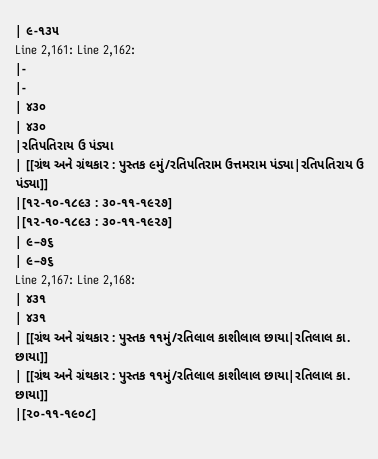| ૯-૧૩૫
Line 2,161: Line 2,162:
|-
|-
| ૪૩૦
| ૪૩૦
|રતિપતિરાય ઉ પંડ્યા
| [[ગ્રંથ અને ગ્રંથકાર : પુસ્તક ૯મું/રતિપતિરામ ઉત્તમરામ પંડ્યા|રતિપતિરાય ઉ પંડ્યા]]
|[૧૨-૧૦-૧૮૯૩ : ૩૦-૧૧-૧૯૨૭]
|[૧૨-૧૦-૧૮૯૩ : ૩૦-૧૧-૧૯૨૭]
| ૯–૭૬
| ૯–૭૬
Line 2,167: Line 2,168:
| ૪૩૧
| ૪૩૧
| [[ગ્રંથ અને ગ્રંથકાર : પુસ્તક ૧૧મું/રતિલાલ કાશીલાલ છાયા|રતિલાલ કા. છાયા]]
| [[ગ્રંથ અને ગ્રંથકાર : પુસ્તક ૧૧મું/રતિલાલ કાશીલાલ છાયા|રતિલાલ કા. છાયા]]
|[૨૦-૧૧-૧૯૦૮]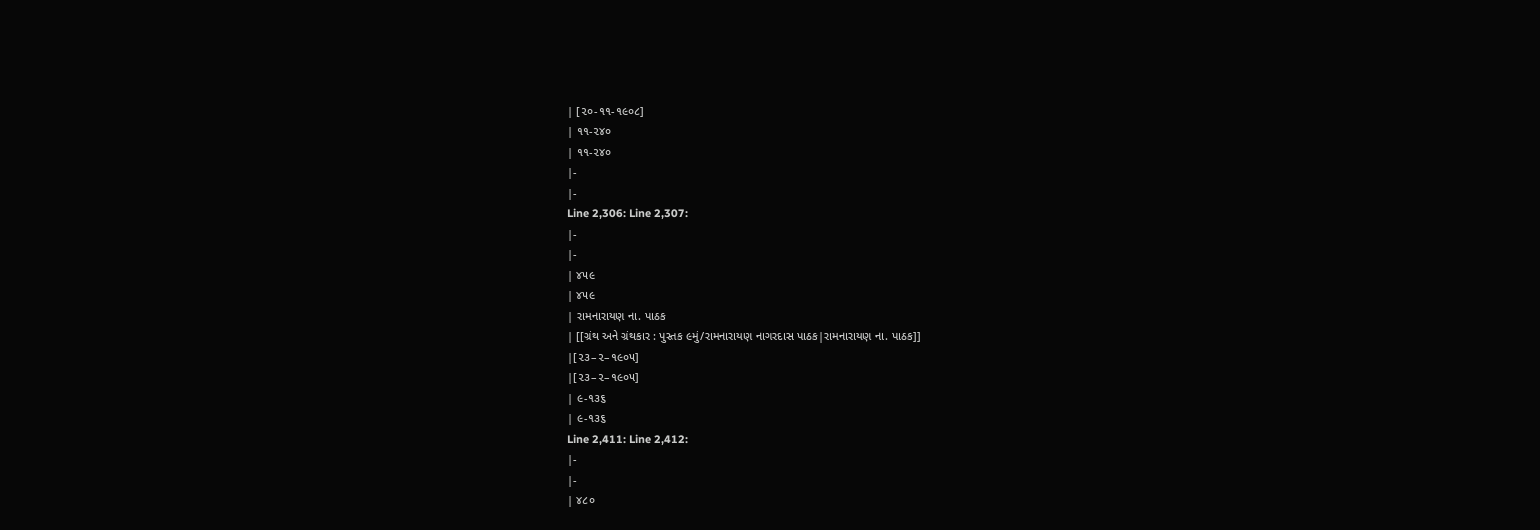| [૨૦-૧૧-૧૯૦૮]
| ૧૧-૨૪૦
| ૧૧-૨૪૦
|-
|-
Line 2,306: Line 2,307:
|-
|-
| ૪૫૯
| ૪૫૯
| રામનારાયણ ના. પાઠક
| [[ગ્રંથ અને ગ્રંથકાર : પુસ્તક ૯મું/રામનારાયણ નાગરદાસ પાઠક|રામનારાયણ ના. પાઠક]]
|[૨૩–૨–૧૯૦૫]
|[૨૩–૨–૧૯૦૫]
| ૯-૧૩૬
| ૯-૧૩૬
Line 2,411: Line 2,412:
|-
|-
| ૪૮૦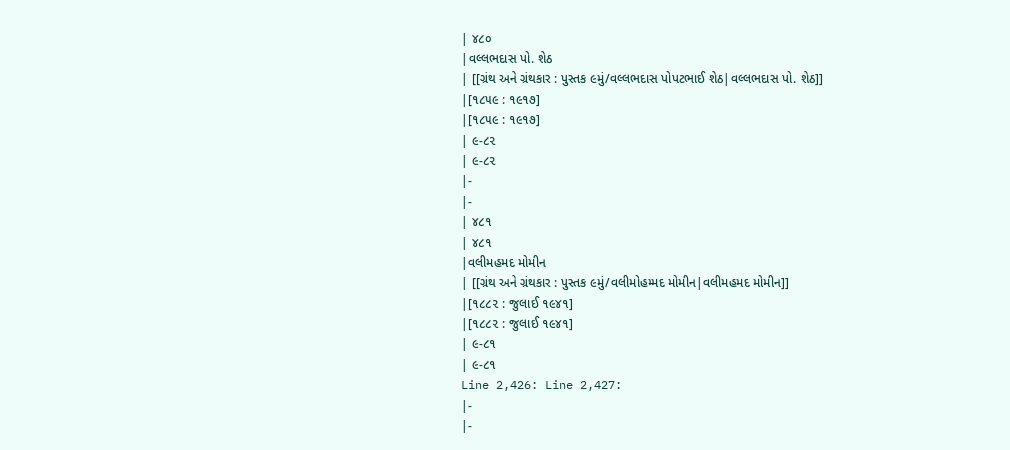| ૪૮૦
|વલ્લભદાસ પો. શેઠ
| [[ગ્રંથ અને ગ્રંથકાર : પુસ્તક ૯મું/વલ્લભદાસ પોપટભાઈ શેઠ|વલ્લભદાસ પો. શેઠ]]
|[૧૮૫૯ : ૧૯૧૭]
|[૧૮૫૯ : ૧૯૧૭]
| ૯-૮૨
| ૯-૮૨
|-
|-
| ૪૮૧
| ૪૮૧
|વલીમહમદ મોમીન
| [[ગ્રંથ અને ગ્રંથકાર : પુસ્તક ૯મું/વલીમોહમ્મદ મોમીન|વલીમહમદ મોમીન]]
|[૧૮૮૨ : જુલાઈ ૧૯૪૧]
|[૧૮૮૨ : જુલાઈ ૧૯૪૧]
| ૯-૮૧
| ૯-૮૧
Line 2,426: Line 2,427:
|-
|-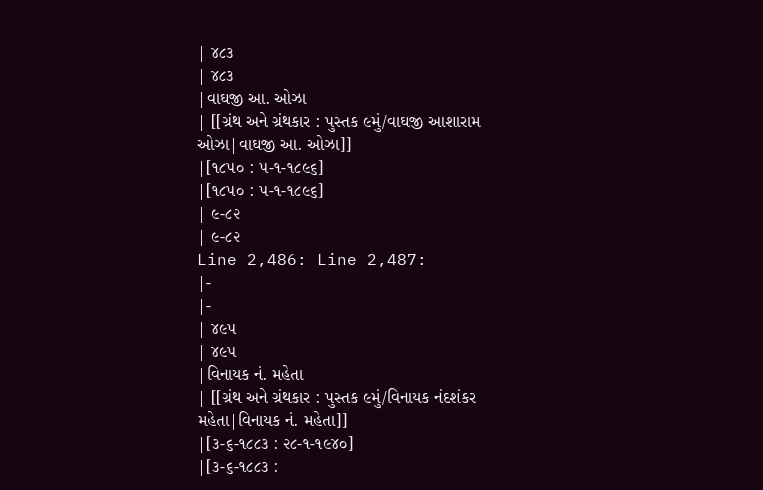| ૪૮૩
| ૪૮૩
|વાઘજી આ. ઓઝા
| [[ગ્રંથ અને ગ્રંથકાર : પુસ્તક ૯મું/વાઘજી આશારામ ઓઝા|વાઘજી આ. ઓઝા]]
|[૧૮૫૦ : ૫-૧-૧૮૯૬]
|[૧૮૫૦ : ૫-૧-૧૮૯૬]
| ૯-૮૨
| ૯-૮૨
Line 2,486: Line 2,487:
|-
|-
| ૪૯૫
| ૪૯૫
|વિનાયક નં. મહેતા
| [[ગ્રંથ અને ગ્રંથકાર : પુસ્તક ૯મું/વિનાયક નંદશંકર મહેતા|વિનાયક નં. મહેતા]]
|[૩-૬-૧૮૮૩ : ૨૮-૧-૧૯૪૦]
|[૩-૬-૧૮૮૩ :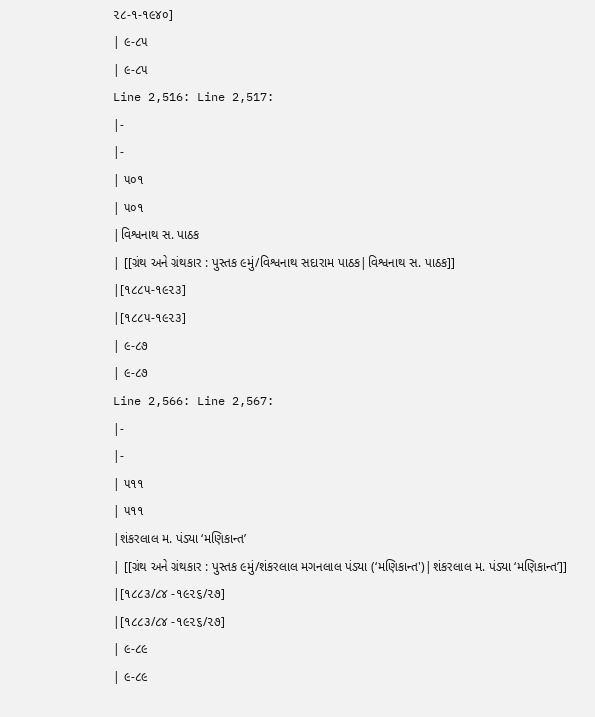૨૮-૧-૧૯૪૦]
| ૯-૮૫
| ૯-૮૫
Line 2,516: Line 2,517:
|-
|-
| ૫૦૧
| ૫૦૧
|વિશ્વનાથ સ. પાઠક
| [[ગ્રંથ અને ગ્રંથકાર : પુસ્તક ૯મું/વિશ્વનાથ સદારામ પાઠક|વિશ્વનાથ સ. પાઠક]]
|[૧૮૮૫-૧૯૨૩]
|[૧૮૮૫-૧૯૨૩]
| ૯-૮૭
| ૯-૮૭
Line 2,566: Line 2,567:
|-
|-
| ૫૧૧
| ૫૧૧
|શંકરલાલ મ. પંડ્યા ‘મણિકાન્ત’
| [[ગ્રંથ અને ગ્રંથકાર : પુસ્તક ૯મું/શંકરલાલ મગનલાલ પંડ્યા (‘મણિકાન્ત')|શંકરલાલ મ. પંડ્યા ‘મણિકાન્ત’]]
|[૧૮૮૩/૮૪ -૧૯૨૬/૨૭]
|[૧૮૮૩/૮૪ -૧૯૨૬/૨૭]
| ૯-૮૯
| ૯-૮૯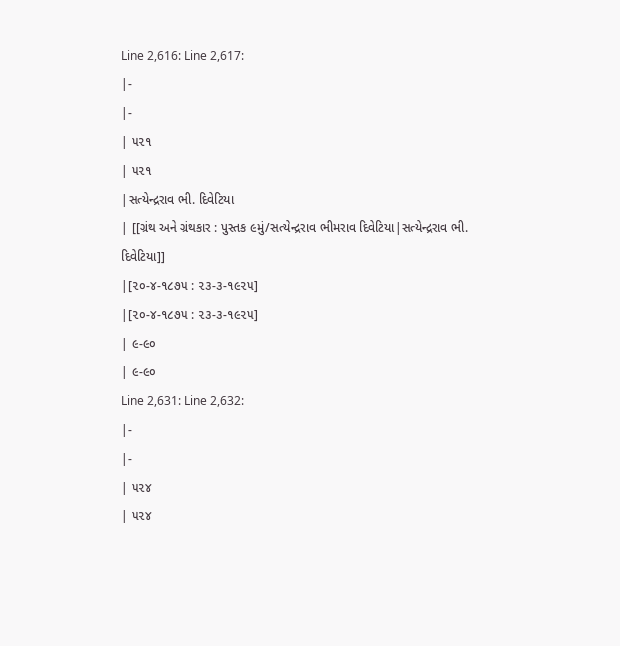Line 2,616: Line 2,617:
|-
|-
| ૫૨૧
| ૫૨૧
|સત્યેન્દ્રરાવ ભી. દિવેટિયા
| [[ગ્રંથ અને ગ્રંથકાર : પુસ્તક ૯મું/સત્યેન્દ્રરાવ ભીમરાવ દિવેટિયા|સત્યેન્દ્રરાવ ભી. દિવેટિયા]]
|[૨૦-૪-૧૮૭૫ : ૨૩-૩-૧૯૨૫]
|[૨૦-૪-૧૮૭૫ : ૨૩-૩-૧૯૨૫]
| ૯-૯૦
| ૯-૯૦
Line 2,631: Line 2,632:
|-
|-
| ૫૨૪
| ૫૨૪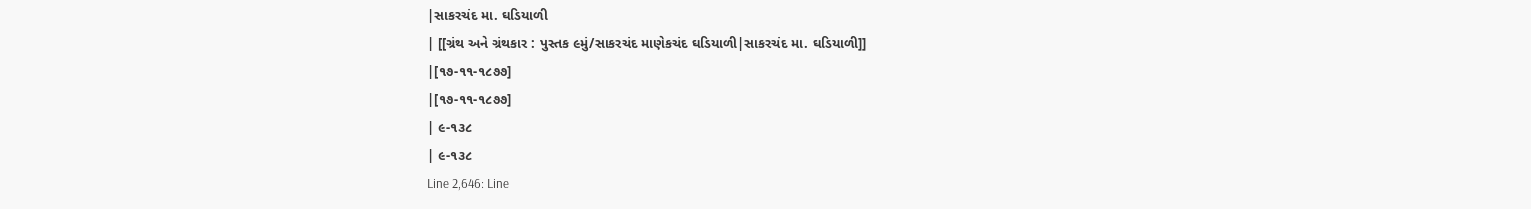|સાકરચંદ મા. ઘડિયાળી
| [[ગ્રંથ અને ગ્રંથકાર : પુસ્તક ૯મું/સાકરચંદ માણેકચંદ ઘડિયાળી|સાકરચંદ મા. ઘડિયાળી]]
|[૧૭-૧૧-૧૮૭૭]
|[૧૭-૧૧-૧૮૭૭]
| ૯-૧૩૮
| ૯-૧૩૮
Line 2,646: Line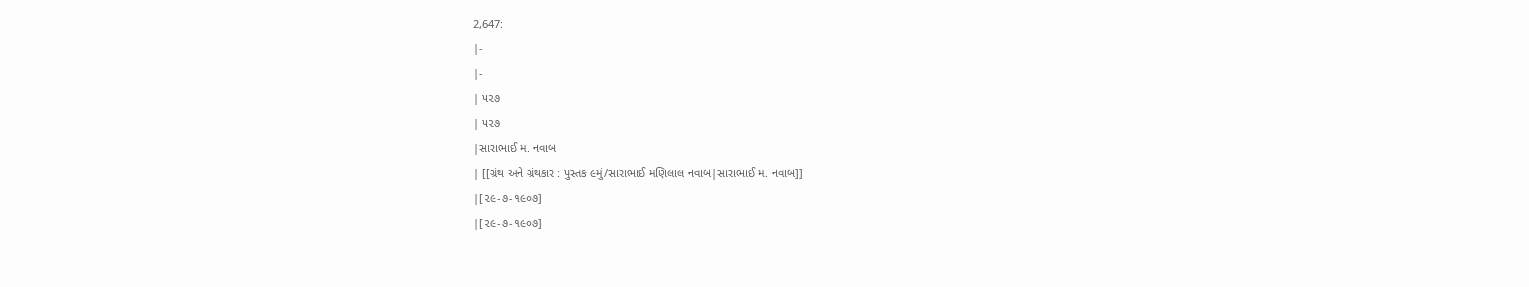2,647:
|-
|-
| ૫૨૭
| ૫૨૭
|સારાભાઈ મ. નવાબ
| [[ગ્રંથ અને ગ્રંથકાર : પુસ્તક ૯મું/સારાભાઈ મણિલાલ નવાબ|સારાભાઈ મ. નવાબ]]
|[૨૯-૭-૧૯૦૭]
|[૨૯-૭-૧૯૦૭]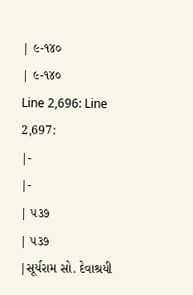| ૯-૧૪૦
| ૯-૧૪૦
Line 2,696: Line 2,697:
|-
|-
| ૫૩૭
| ૫૩૭
|સૂર્યરામ સો. દેવાશ્રયી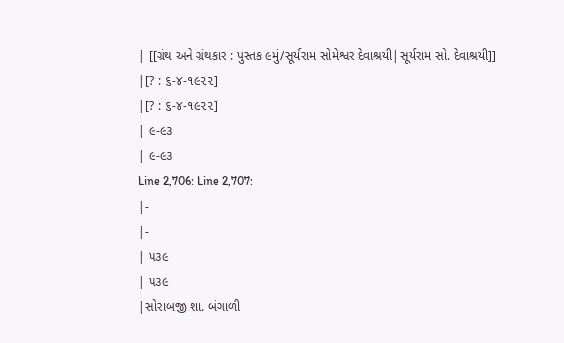| [[ગ્રંથ અને ગ્રંથકાર : પુસ્તક ૯મું/સૂર્યરામ સોમેશ્વર દેવાશ્રયી|સૂર્યરામ સો. દેવાશ્રયી]]
|[? : ૬-૪-૧૯૨૨]
|[? : ૬-૪-૧૯૨૨]
| ૯-૯૩
| ૯-૯૩
Line 2,706: Line 2,707:
|-
|-
| ૫૩૯
| ૫૩૯
|સોરાબજી શા. બંગાળી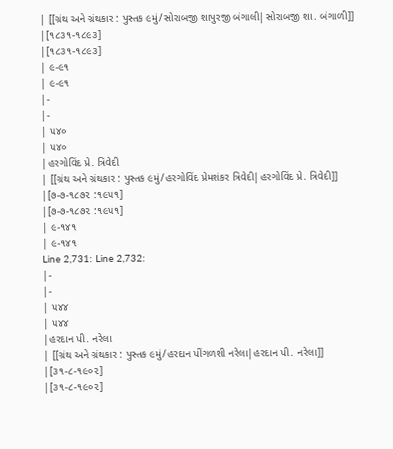| [[ગ્રંથ અને ગ્રંથકાર : પુસ્તક ૯મું/સોરાબજી શાપુરજી બંગાલી|સોરાબજી શા. બંગાળી]]
|[૧૮૩૧-૧૮૯૩]
|[૧૮૩૧-૧૮૯૩]
| ૯-૯૧
| ૯-૯૧
|-
|-
| ૫૪૦
| ૫૪૦
|હરગોવિંદ પ્રે. ત્રિવેદી
| [[ગ્રંથ અને ગ્રંથકાર : પુસ્તક ૯મું/હરગોવિંદ પ્રેમશંકર ત્રિવેદી|હરગોવિંદ પ્રે. ત્રિવેદી]]
|[૭-૭-૧૮૭૨ :૧૯૫૧]
|[૭-૭-૧૮૭૨ :૧૯૫૧]
| ૯-૧૪૧
| ૯-૧૪૧
Line 2,731: Line 2,732:
|-
|-
| ૫૪૪
| ૫૪૪
|હરદાન પી. નરેલા
| [[ગ્રંથ અને ગ્રંથકાર : પુસ્તક ૯મું/હરદાન પીંગળશી નરેલા|હરદાન પી. નરેલા]]
|[૩૧-૮-૧૯૦૨]
|[૩૧-૮-૧૯૦૨]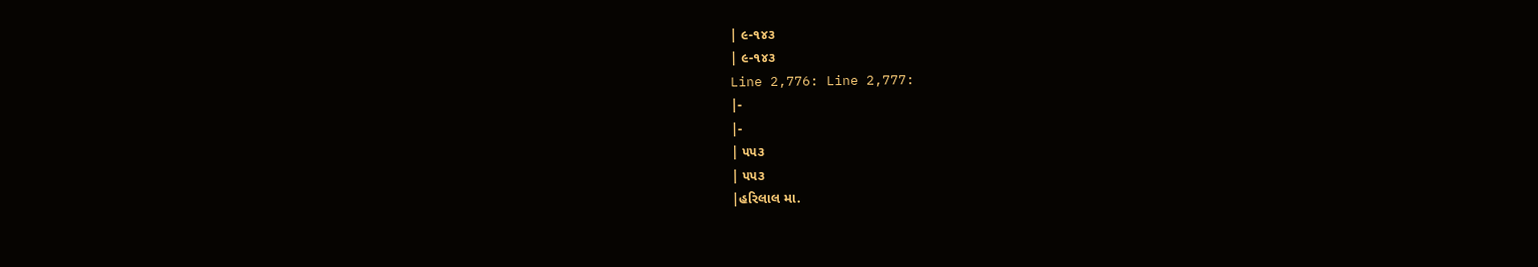| ૯-૧૪૩
| ૯-૧૪૩
Line 2,776: Line 2,777:
|-
|-
| ૫૫૩
| ૫૫૩
|હરિલાલ મા.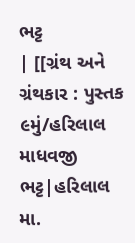ભટ્ટ
| [[ગ્રંથ અને ગ્રંથકાર : પુસ્તક ૯મું/હરિલાલ માધવજી ભટ્ટ|હરિલાલ મા.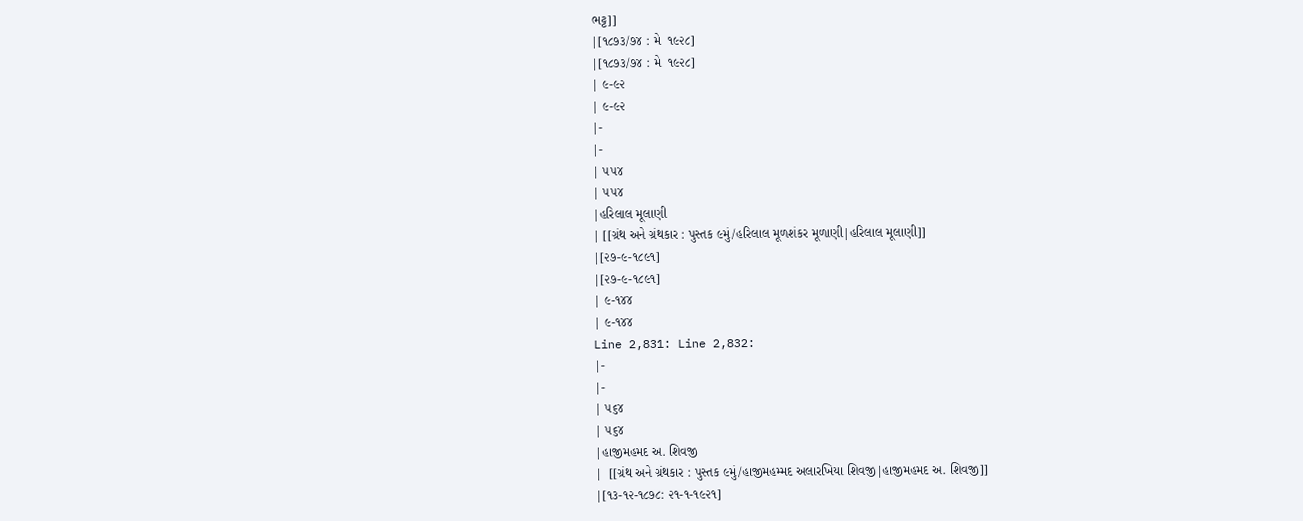ભટ્ટ]]
|[૧૮૭૩/૭૪ : મે  ૧૯૨૮]
|[૧૮૭૩/૭૪ : મે  ૧૯૨૮]
| ૯-૯૨
| ૯-૯૨
|-
|-
| ૫૫૪
| ૫૫૪
|હરિલાલ મૂલાણી
| [[ગ્રંથ અને ગ્રંથકાર : પુસ્તક ૯મું/હરિલાલ મૂળશંકર મૂળાણી|હરિલાલ મૂલાણી]]
|[૨૭-૯-૧૮૯૧]
|[૨૭-૯-૧૮૯૧]
| ૯-૧૪૪
| ૯-૧૪૪
Line 2,831: Line 2,832:
|-
|-
| ૫૬૪
| ૫૬૪
|હાજીમહમદ અ. શિવજી
|  [[ગ્રંથ અને ગ્રંથકાર : પુસ્તક ૯મું/હાજીમહમ્મદ અલારખિયા શિવજી|હાજીમહમદ અ. શિવજી]]
|[૧૩-૧૨-૧૮૭૮: ૨૧-૧-૧૯૨૧]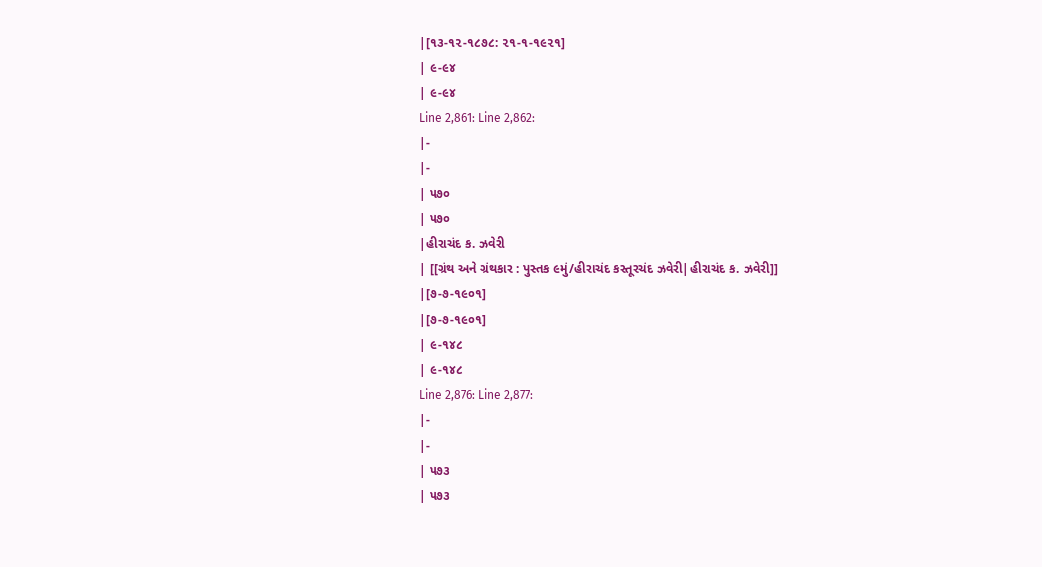|[૧૩-૧૨-૧૮૭૮: ૨૧-૧-૧૯૨૧]
| ૯-૯૪
| ૯-૯૪
Line 2,861: Line 2,862:
|-
|-
| ૫૭૦
| ૫૭૦
|હીરાચંદ ક. ઝવેરી
| [[ગ્રંથ અને ગ્રંથકાર : પુસ્તક ૯મું/હીરાચંદ કસ્તૂરચંદ ઝવેરી|હીરાચંદ ક. ઝવેરી]]
|[૭-૭-૧૯૦૧]
|[૭-૭-૧૯૦૧]
| ૯-૧૪૮
| ૯-૧૪૮
Line 2,876: Line 2,877:
|-
|-
| ૫૭૩
| ૫૭૩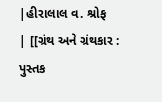|હીરાલાલ વ. શ્રોફ
| [[ગ્રંથ અને ગ્રંથકાર : પુસ્તક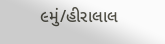૯મું/હીરાલાલ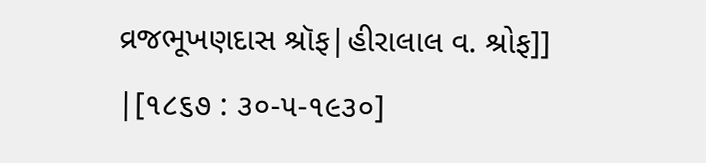વ્રજભૂખણદાસ શ્રૉફ|હીરાલાલ વ. શ્રોફ]]
|[૧૮૬૭ : ૩૦-૫-૧૯૩૦]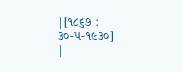|[૧૮૬૭ : ૩૦-૫-૧૯૩૦]
|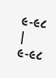૯-૯૮
| ૯-૯૮